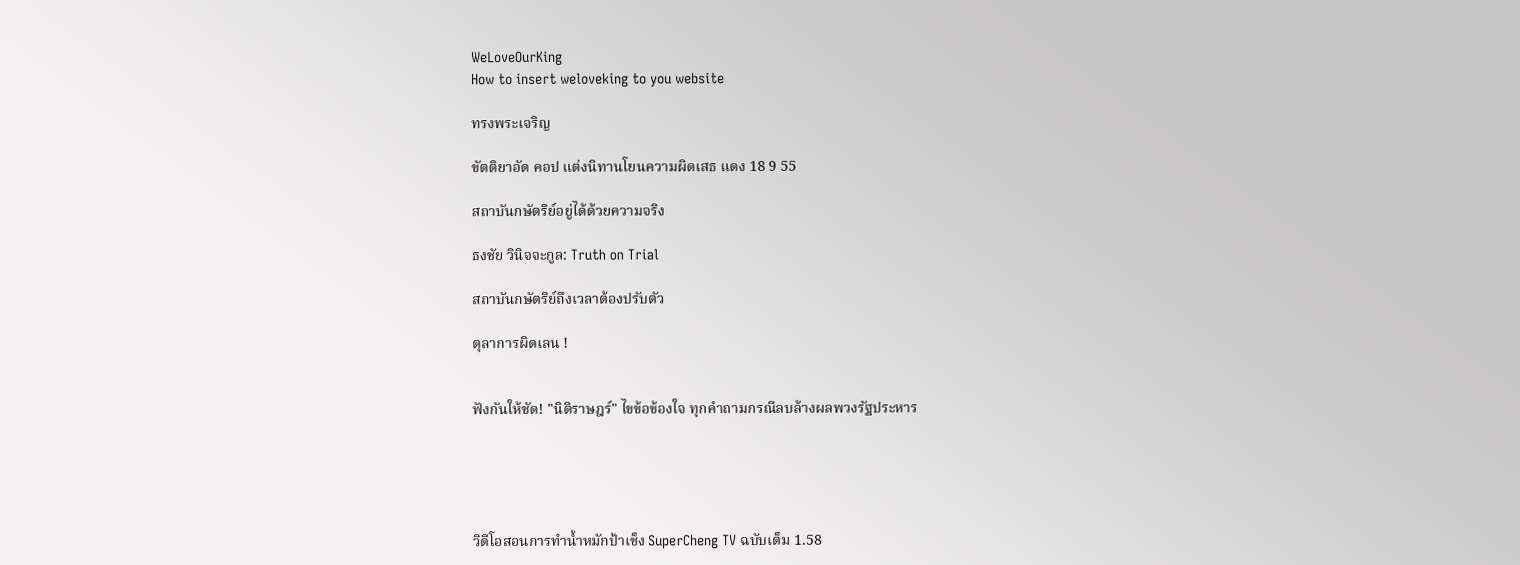WeLoveOurKing
How to insert weloveking to you website

ทรงพระเจริญ

ขัตติยาอัด คอป แต่งนิทานโยนความผิดเสธ แดง 18 9 55

สถาบันกษัตริย์อยู่ได้ด้วยความจริง

ธงชัย วินิจจะกูล: Truth on Trial

สถาบันกษัตริย์ถึงเวลาต้องปรับตัว

ตุลาการผิดเลน !


ฟังกันให้ชัด! "นิติราษฎร์" ไขข้อข้องใจ ทุกคำถามกรณีลบล้างผลพวงรัฐประหาร





วิดีโอสอนการทำน้ำหมักป้าเช็ง SuperCheng TV ฉบับเต็ม 1.58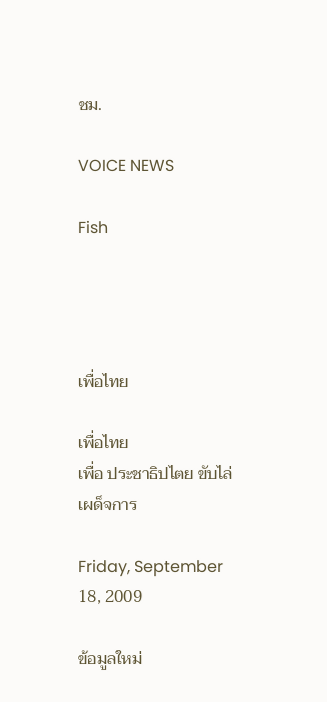ชม.

VOICE NEWS

Fish




เพื่อไทย

เพื่อไทย
เพื่อ ประชาธิปไตย ขับไล่ เผด็จการ

Friday, September 18, 2009

ข้อมูลใหม่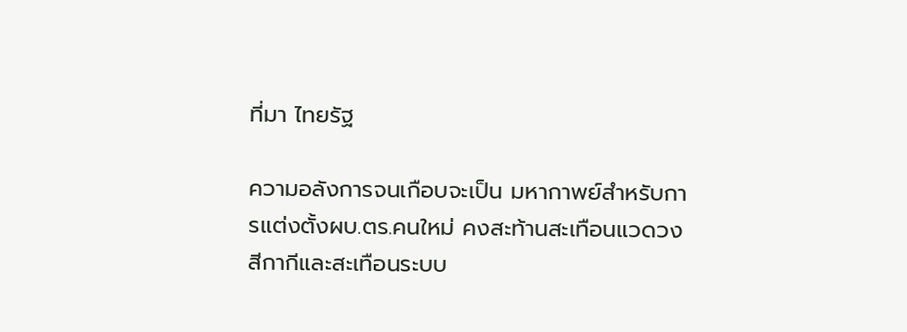ที่มา ไทยรัฐ

ความอลังการจนเกือบจะเป็น มหากาพย์สำหรับการแต่งตั้งผบ.ตร.คนใหม่ คงสะท้านสะเทือนแวดวงสีกากีและสะเทือนระบบ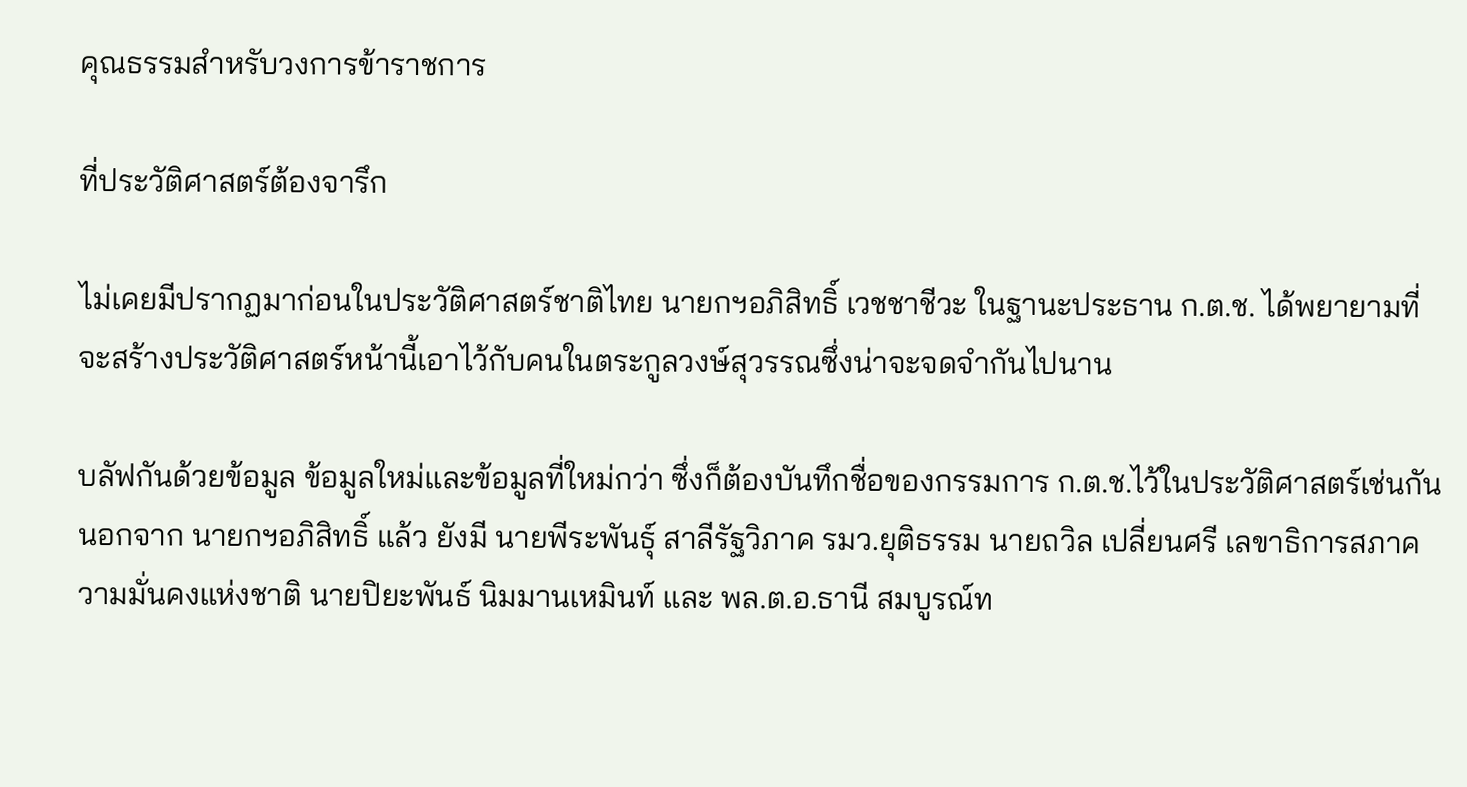คุณธรรมสำหรับวงการข้าราชการ

ที่ประวัติศาสตร์ต้องจารึก

ไม่เคยมีปรากฏมาก่อนในประวัติศาสตร์ชาติไทย นายกฯอภิสิทธิ์ เวชชาชีวะ ในฐานะประธาน ก.ต.ช. ได้พยายามที่จะสร้างประวัติศาสตร์หน้านี้เอาไว้กับคนในตระกูลวงษ์สุวรรณซึ่งน่าจะจดจำกันไปนาน

บลัฟกันด้วยข้อมูล ข้อมูลใหม่และข้อมูลที่ใหม่กว่า ซึ่งก็ต้องบันทึกชื่อของกรรมการ ก.ต.ช.ไว้ในประวัติศาสตร์เช่นกัน นอกจาก นายกฯอภิสิทธิ์ แล้ว ยังมี นายพีระพันธุ์ สาลีรัฐวิภาค รมว.ยุติธรรม นายถวิล เปลี่ยนศรี เลขาธิการสภาความมั่นคงแห่งชาติ นายปิยะพันธ์ นิมมานเหมินท์ และ พล.ต.อ.ธานี สมบูรณ์ท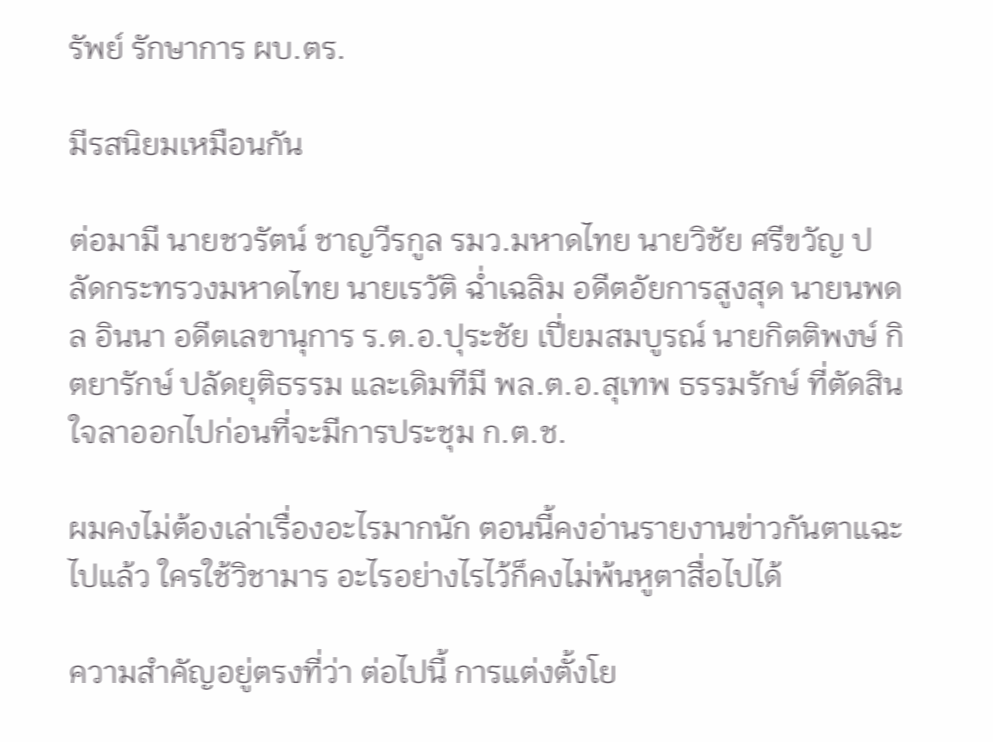รัพย์ รักษาการ ผบ.ตร.

มีรสนิยมเหมือนกัน

ต่อมามี นายชวรัตน์ ชาญวีรกูล รมว.มหาดไทย นายวิชัย ศรีขวัญ ปลัดกระทรวงมหาดไทย นายเรวัติ ฉ่ำเฉลิม อดีตอัยการสูงสุด นายนพดล อินนา อดีตเลขานุการ ร.ต.อ.ปุระชัย เปี่ยมสมบูรณ์ นายกิตติพงษ์ กิตยารักษ์ ปลัดยุติธรรม และเดิมทีมี พล.ต.อ.สุเทพ ธรรมรักษ์ ที่ตัดสินใจลาออกไปก่อนที่จะมีการประชุม ก.ต.ช.

ผมคงไม่ต้องเล่าเรื่องอะไรมากนัก ตอนนี้คงอ่านรายงานข่าวกันตาแฉะไปแล้ว ใครใช้วิชามาร อะไรอย่างไรไว้ก็คงไม่พ้นหูตาสื่อไปได้

ความสำคัญอยู่ตรงที่ว่า ต่อไปนี้ การแต่งตั้งโย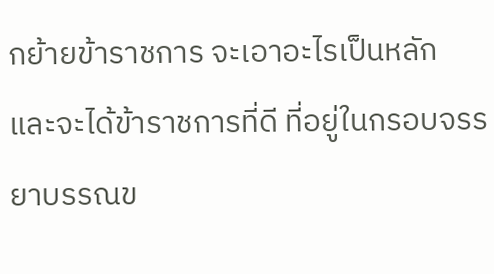กย้ายข้าราชการ จะเอาอะไรเป็นหลัก และจะได้ข้าราชการที่ดี ที่อยู่ในกรอบจรรยาบรรณข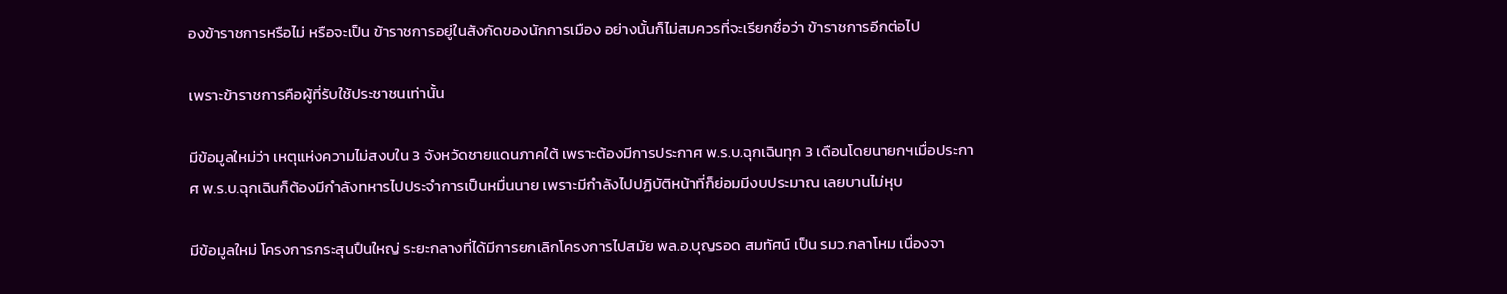องข้าราชการหรือไม่ หรือจะเป็น ข้าราชการอยู่ในสังกัดของนักการเมือง อย่างนั้นก็ไม่สมควรที่จะเรียกชื่อว่า ข้าราชการอีกต่อไป

เพราะข้าราชการคือผู้ที่รับใช้ประชาชนเท่านั้น

มีข้อมูลใหม่ว่า เหตุแห่งความไม่สงบใน 3 จังหวัดชายแดนภาคใต้ เพราะต้องมีการประกาศ พ.ร.บ.ฉุกเฉินทุก 3 เดือนโดยนายกฯเมื่อประกาศ พ.ร.บ.ฉุกเฉินก็ต้องมีกำลังทหารไปประจำการเป็นหมื่นนาย เพราะมีกำลังไปปฏิบัติหน้าที่ก็ย่อมมีงบประมาณ เลยบานไม่หุบ

มีข้อมูลใหม่ โครงการกระสุนปืนใหญ่ ระยะกลางที่ได้มีการยกเลิกโครงการไปสมัย พล.อ.บุญรอด สมทัศน์ เป็น รมว.กลาโหม เนื่องจา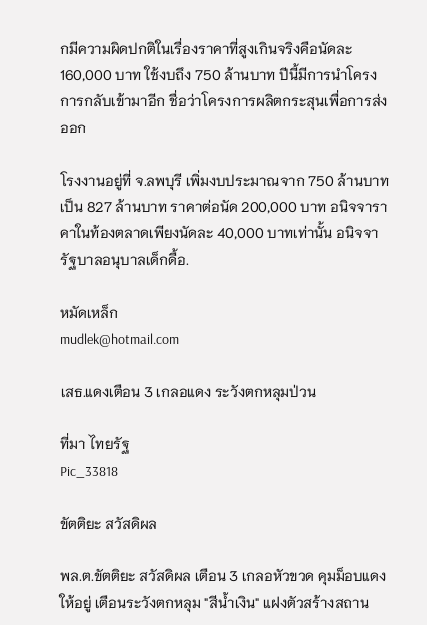กมีความผิดปกติในเรื่องราคาที่สูงเกินจริงคือนัดละ 160,000 บาท ใช้งบถึง 750 ล้านบาท ปีนี้มีการนำโครงการกลับเข้ามาอีก ชื่อว่าโครงการผลิตกระสุนเพื่อการส่งออก

โรงงานอยู่ที่ จ.ลพบุรี เพิ่มงบประมาณจาก 750 ล้านบาท เป็น 827 ล้านบาท ราคาต่อนัด 200,000 บาท อนิจจาราคาในท้องตลาดเพียงนัดละ 40,000 บาทเท่านั้น อนิจจารัฐบาลอนุบาลเด็กดื้อ.

หมัดเหล็ก
mudlek@hotmail.com

เสธ.แดงเตือน 3 เกลอแดง ระวังตกหลุมป่วน

ที่มา ไทยรัฐ
Pic_33818

ขัตติยะ สวัสดิผล

พล.ต.ขัตติยะ สวัสดิผล เตือน 3 เกลอหัวขวด คุมม็อบแดงให้อยู่ เตือนระวังตกหลุม "สีน้ำเงิน" แฝงตัวสร้างสถาน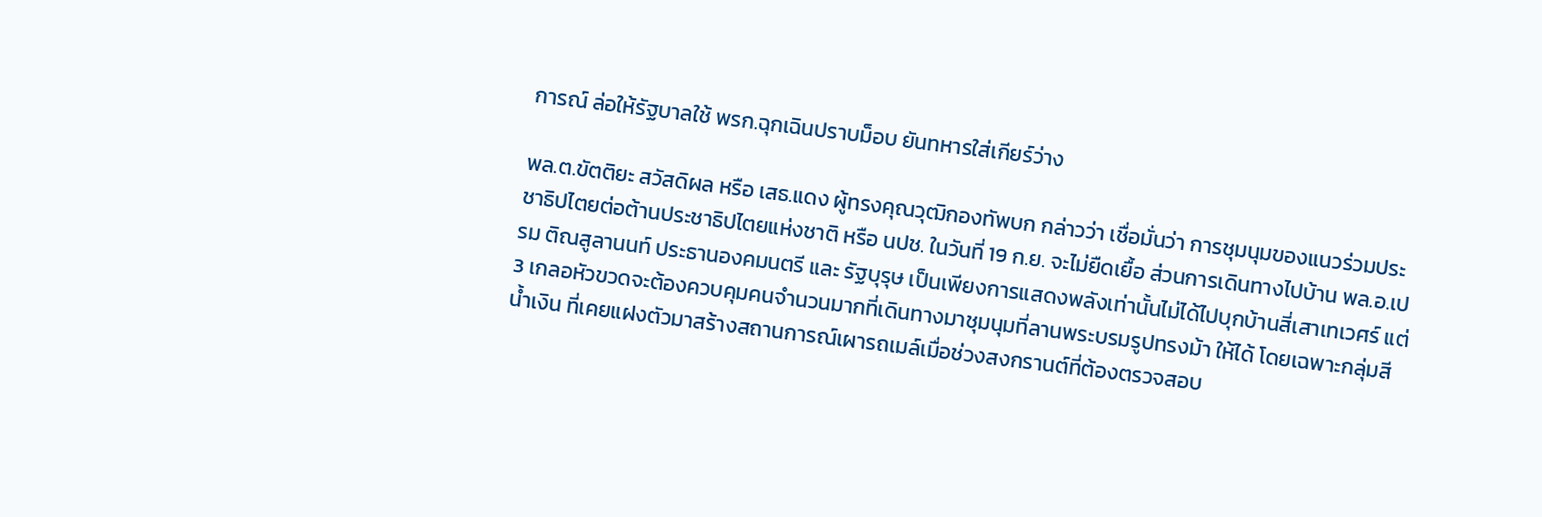การณ์ ล่อให้รัฐบาลใช้ พรก.ฉุกเฉินปราบม็อบ ยันทหารใส่เกียร์ว่าง

พล.ต.ขัตติยะ สวัสดิผล หรือ เสธ.แดง ผู้ทรงคุณวุฒิกองทัพบก กล่าวว่า เชื่อมั่นว่า การชุมนุมของแนวร่วมประชาธิปไตยต่อต้านประชาธิปไตยแห่งชาติ หรือ นปช. ในวันที่ 19 ก.ย. จะไม่ยืดเยื้อ ส่วนการเดินทางไปบ้าน พล.อ.เปรม ติณสูลานนท์ ประธานองคมนตรี และ รัฐบุรุษ เป็นเพียงการแสดงพลังเท่านั้นไม่ได้ไปบุกบ้านสี่เสาเทเวศร์ แต่ 3 เกลอหัวขวดจะต้องควบคุมคนจำนวนมากที่เดินทางมาชุมนุมที่ลานพระบรมรูปทรงม้า ให้ได้ โดยเฉพาะกลุ่มสีน้ำเงิน ที่เคยแฝงตัวมาสร้างสถานการณ์เผารถเมล์เมื่อช่วงสงกรานต์ที่ต้องตรวจสอบ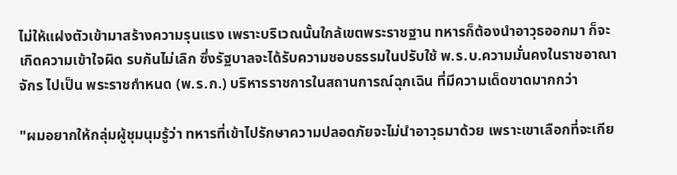ไม่ให้แฝงตัวเข้ามาสร้างความรุนแรง เพราะบริเวณนั้นใกล้เขตพระราชฐาน ทหารก็ต้องนำอาวุธออกมา ก็จะเกิดความเข้าใจผิด รบกันไม่เลิก ซึ่งรัฐบาลจะได้รับความชอบธรรมในปรับใช้ พ.ร.บ.ความมั่นคงในราชอาณาจักร ไปเป็น พระราชกำหนด (พ.ร.ก.) บริหารราชการในสถานการณ์ฉุกเฉิน ที่มีความเด็ดขาดมากกว่า

"ผมอยากให้กลุ่มผู้ชุมนุมรู้ว่า ทหารที่เข้าไปรักษาความปลอดภัยจะไม่นำอาวุธมาด้วย เพราะเขาเลือกที่จะเกีย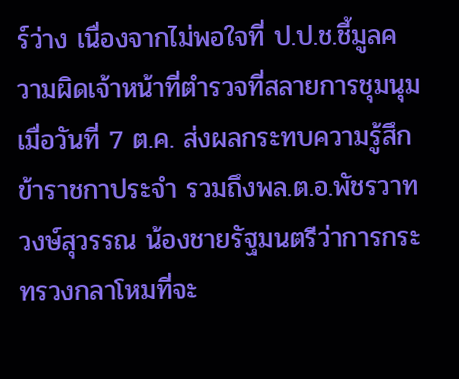ร์ว่าง เนื่องจากไม่พอใจที่ ป.ป.ช.ชี้มูลความผิดเจ้าหน้าที่ตำรวจที่สลายการชุมนุมเมื่อวันที่ 7 ต.ค. ส่งผลกระทบความรู้สึกข้าราชกาประจำ รวมถึงพล.ต.อ.พัชรวาท วงษ์สุวรรณ น้องชายรัฐมนตรีว่าการกระทรวงกลาโหมที่จะ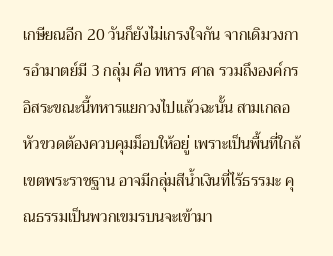เกษียณอีก 20 วันก็ยังไม่เกรงใจกัน จากเดิมวงการอำมาตย์มี 3 กลุ่ม คือ ทหาร ศาล รวมถึงองค์กรอิสระขณะนี้ทหารแยกวงไปแล้วฉะนั้น สามเกลอหัวขวดต้องควบคุมม็อบให้อยู่ เพราะเป็นพื้นที่ใกล้เขตพระราชฐาน อาจมีกลุ่มสีน้ำเงินที่ไร้ธรรมะ คุณธรรมเป็นพวกเขมรบนจะเข้ามา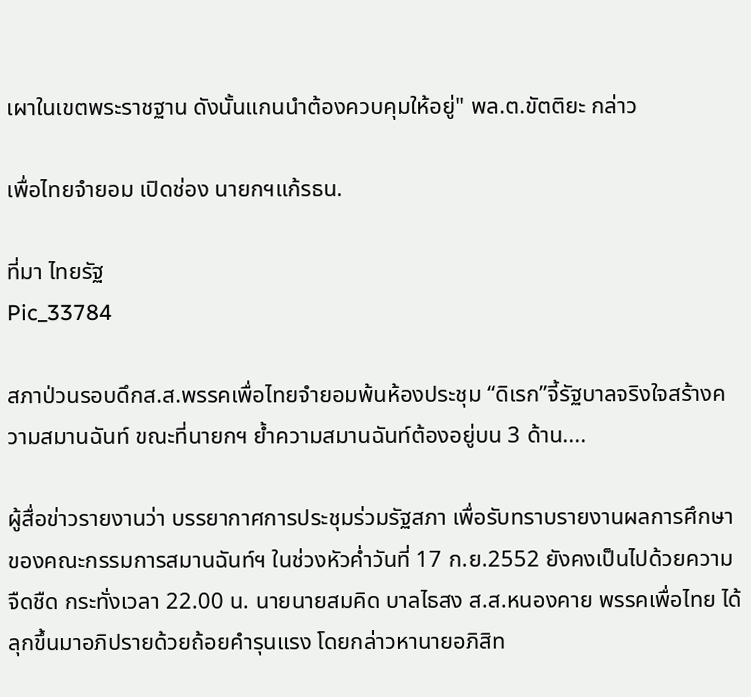เผาในเขตพระราชฐาน ดังนั้นแกนนำต้องควบคุมให้อยู่" พล.ต.ขัตติยะ กล่าว

เพื่อไทยจำยอม เปิดช่อง นายกฯแก้รธน.

ที่มา ไทยรัฐ
Pic_33784

สภาป่วนรอบดึกส.ส.พรรคเพื่อไทยจำยอมพ้นห้องประชุม “ดิเรก”จี้รัฐบาลจริงใจสร้างความสมานฉันท์ ขณะที่นายกฯ ย้ำความสมานฉันท์ต้องอยู่บน 3 ด้าน....

ผู้สื่อข่าวรายงานว่า บรรยากาศการประชุมร่วมรัฐสภา เพื่อรับทราบรายงานผลการศึกษาของคณะกรรมการสมานฉันท์ฯ ในช่วงหัวค่ำวันที่ 17 ก.ย.2552 ยังคงเป็นไปด้วยความจืดชืด กระทั่งเวลา 22.00 น. นายนายสมคิด บาลไธสง ส.ส.หนองคาย พรรคเพื่อไทย ได้ลุกขึ้นมาอภิปรายด้วยถ้อยคำรุนแรง โดยกล่าวหานายอภิสิท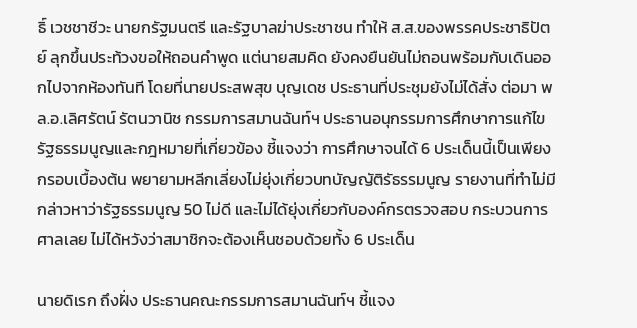ธิ์ เวชชาชีวะ นายกรัฐมนตรี และรัฐบาลฆ่าประชาชน ทำให้ ส.ส.ของพรรคประชาธิปัตย์ ลุกขึ้นประท้วงขอให้ถอนคำพูด แต่นายสมคิด ยังคงยืนยันไม่ถอนพร้อมกับเดินออกไปจากห้องทันที โดยที่นายประสพสุข บุญเดช ประธานที่ประชุมยังไม่ได้สั่ง ต่อมา พล.อ.เลิศรัตน์ รัตนวานิช กรรมการสมานฉันท์ฯ ประธานอนุกรรมการศึกษาการแก้ไขรัฐธรรมนูญและกฎหมายที่เกี่ยวข้อง ชี้แจงว่า การศึกษาจนได้ 6 ประเด็นนี้เป็นเพียงกรอบเบื้องต้น พยายามหลีกเลี่ยงไม่ยุ่งเกี่ยวบทบัญญัติรัธรรมนูญ รายงานที่ทำไม่มีกล่าวหาว่ารัฐธรรมนูญ 50 ไม่ดี และไม่ได้ยุ่งเกี่ยวกับองค์กรตรวจสอบ กระบวนการศาลเลย ไม่ได้หวังว่าสมาชิกจะต้องเห็นชอบด้วยทั้ง 6 ประเด็น

นายดิเรก ถึงฝั่ง ประธานคณะกรรมการสมานฉันท์ฯ ชี้แจง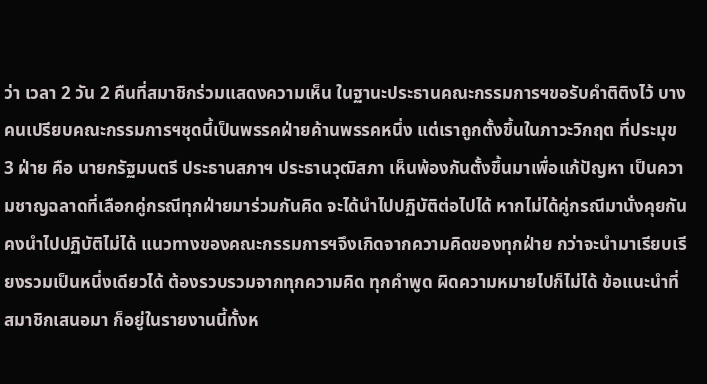ว่า เวลา 2 วัน 2 คืนที่สมาชิกร่วมแสดงความเห็น ในฐานะประธานคณะกรรมการฯขอรับคำติติงไว้ บางคนเปรียบคณะกรรมการฯชุดนี้เป็นพรรคฝ่ายค้านพรรคหนึ่ง แต่เราถูกตั้งขึ้นในภาวะวิกฤต ที่ประมุข 3 ฝ่าย คือ นายกรัฐมนตรี ประธานสภาฯ ประธานวุฒิสภา เห็นพ้องกันตั้งขึ้นมาเพื่อแก้ปัญหา เป็นความชาญฉลาดที่เลือกคู่กรณีทุกฝ่ายมาร่วมกันคิด จะได้นำไปปฏิบัติต่อไปได้ หากไม่ได้คู่กรณีมานั่งคุยกันคงนำไปปฏิบัติไม่ได้ แนวทางของคณะกรรมการฯจึงเกิดจากความคิดของทุกฝ่าย กว่าจะนำมาเรียบเรียงรวมเป็นหนึ่งเดียวได้ ต้องรวบรวมจากทุกความคิด ทุกคำพูด ผิดความหมายไปก็ไม่ได้ ข้อแนะนำที่สมาชิกเสนอมา ก็อยู่ในรายงานนี้ทั้งห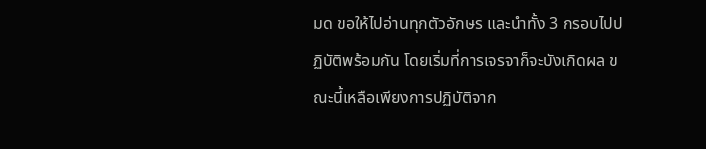มด ขอให้ไปอ่านทุกตัวอักษร และนำทั้ง 3 กรอบไปปฏิบัติพร้อมกัน โดยเริ่มที่การเจรจาก็จะบังเกิดผล ขณะนี้เหลือเพียงการปฏิบัติจาก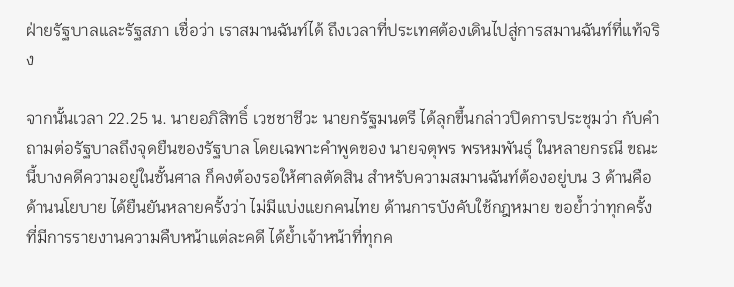ฝ่ายรัฐบาลและรัฐสภา เชื่อว่า เราสมานฉันท์ได้ ถึงเวลาที่ประเทศต้องเดินไปสู่การสมานฉันท์ที่แท้จริง

จากนั้นเวลา 22.25 น. นายอภิสิทธิ์ เวชชาชีวะ นายกรัฐมนตรี ได้ลุกขึ้นกล่าวปิดการประชุมว่า กับคำถามต่อรัฐบาลถึงจุดยืนของรัฐบาล โดยเฉพาะคำพูดของ นายจตุพร พรหมพันธุ์ ในหลายกรณี ขณะนี้บางคดีความอยู่ในชั้นศาล ก็คงต้องรอให้ศาลตัดสิน สำหรับความสมานฉันท์ต้องอยู่บน 3 ด้านคือ ด้านนโยบาย ได้ยืนยันหลายครั้งว่า ไม่มีแบ่งแยกคนไทย ด้านการบังคับใช้กฎหมาย ขอย้ำว่าทุกครั้งที่มีการรายงานความคืบหน้าแต่ละคดี ได้ย้ำเจ้าหน้าที่ทุกค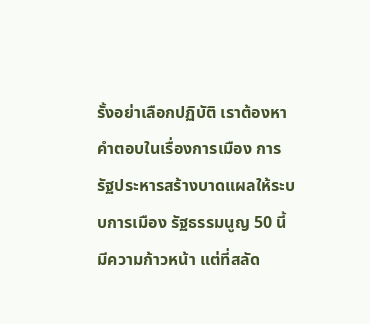รั้งอย่าเลือกปฏิบัติ เราต้องหาคำตอบในเรื่องการเมือง การรัฐประหารสร้างบาดแผลให้ระบบการเมือง รัฐธรรมนูญ 50 นี้มีความก้าวหน้า แต่ที่สลัด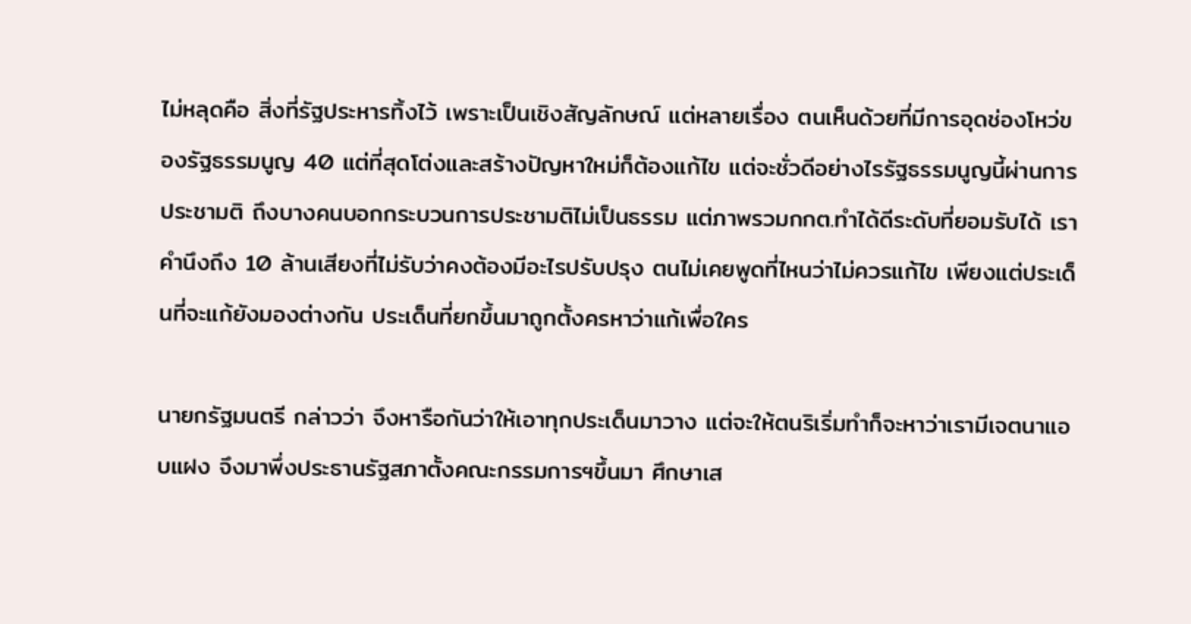ไม่หลุดคือ สิ่งที่รัฐประหารทิ้งไว้ เพราะเป็นเชิงสัญลักษณ์ แต่หลายเรื่อง ตนเห็นด้วยที่มีการอุดช่องโหว่ของรัฐธรรมนูญ 40 แต่ที่สุดโต่งและสร้างปัญหาใหม่ก็ต้องแก้ไข แต่จะชั่วดีอย่างไรรัฐธรรมนูญนี้ผ่านการประชามติ ถึงบางคนบอกกระบวนการประชามติไม่เป็นธรรม แต่ภาพรวมกกต.ทำได้ดีระดับที่ยอมรับได้ เราคำนึงถึง 10 ล้านเสียงที่ไม่รับว่าคงต้องมีอะไรปรับปรุง ตนไม่เคยพูดที่ไหนว่าไม่ควรแก้ไข เพียงแต่ประเด็นที่จะแก้ยังมองต่างกัน ประเด็นที่ยกขึ้นมาถูกตั้งครหาว่าแก้เพื่อใคร

นายกรัฐมนตรี กล่าวว่า จึงหารือกันว่าให้เอาทุกประเด็นมาวาง แต่จะให้ตนริเริ่มทำก็จะหาว่าเรามีเจตนาแอบแฝง จึงมาพึ่งประธานรัฐสภาตั้งคณะกรรมการฯขึ้นมา ศึกษาเส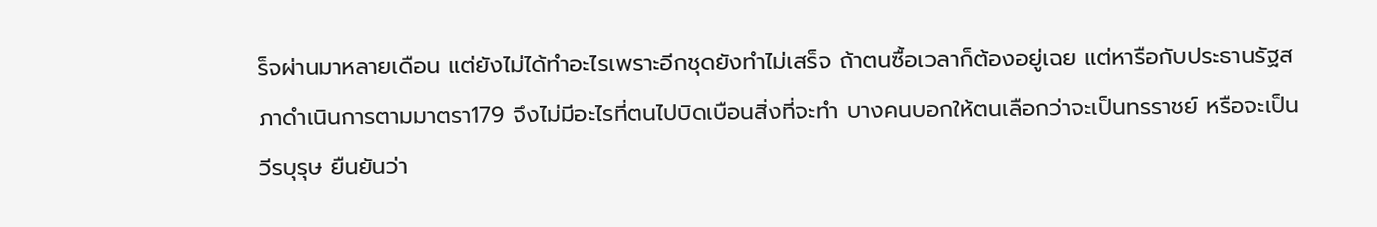ร็จผ่านมาหลายเดือน แต่ยังไม่ได้ทำอะไรเพราะอีกชุดยังทำไม่เสร็จ ถ้าตนซื้อเวลาก็ต้องอยู่เฉย แต่หารือกับประธานรัฐสภาดำเนินการตามมาตรา179 จึงไม่มีอะไรที่ตนไปบิดเบือนสิ่งที่จะทำ บางคนบอกให้ตนเลือกว่าจะเป็นทรราชย์ หรือจะเป็นวีรบุรุษ ยืนยันว่า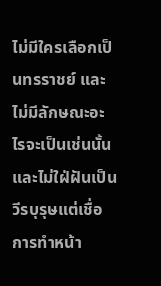ไม่มีใครเลือกเป็นทรราชย์ และไม่มีลักษณะอะไรจะเป็นเช่นนั้น และไม่ใฝ่ฝันเป็นวีรบุรุษแต่เชื่อการทำหน้า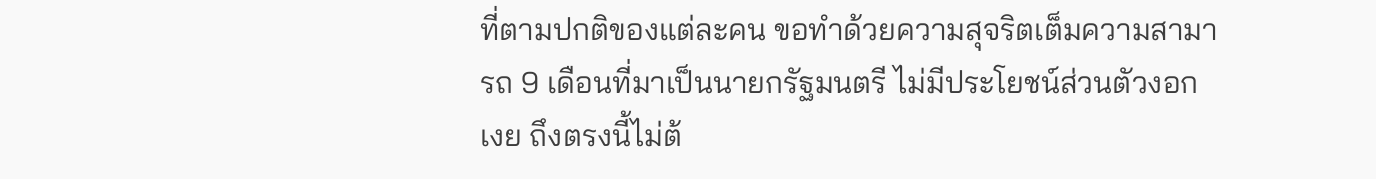ที่ตามปกติของแต่ละคน ขอทำด้วยความสุจริตเต็มความสามารถ 9 เดือนที่มาเป็นนายกรัฐมนตรี ไม่มีประโยชน์ส่วนตัวงอกเงย ถึงตรงนี้ไม่ต้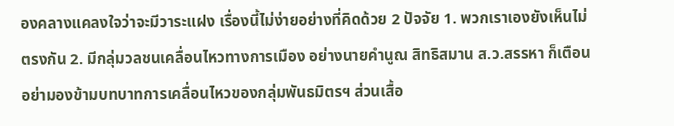องคลางแคลงใจว่าจะมีวาระแฝง เรื่องนี้ไม่ง่ายอย่างที่คิดด้วย 2 ปัจจัย 1. พวกเราเองยังเห็นไม่ตรงกัน 2. มีกลุ่มวลชนเคลื่อนไหวทางการเมือง อย่างนายคำนูณ สิทธิสมาน ส.ว.สรรหา ก็เตือนอย่ามองข้ามบทบาทการเคลื่อนไหวของกลุ่มพันธมิตรฯ ส่วนเสื้อ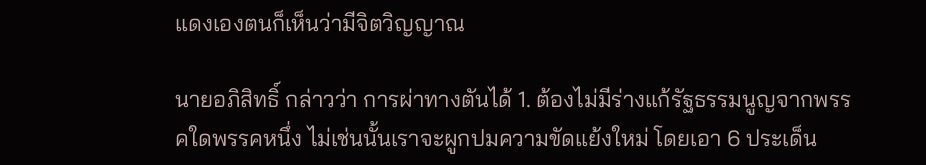แดงเองตนก็เห็นว่ามีจิตวิญญาณ

นายอภิสิทธิ์ กล่าวว่า การผ่าทางตันได้ 1. ต้องไม่มีร่างแก้รัฐธรรมนูญจากพรรคใดพรรคหนึ่ง ไม่เช่นนั้นเราจะผูกปมความขัดแย้งใหม่ โดยเอา 6 ประเด็น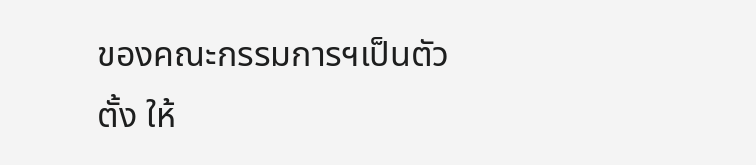ของคณะกรรมการฯเป็นตัวตั้ง ให้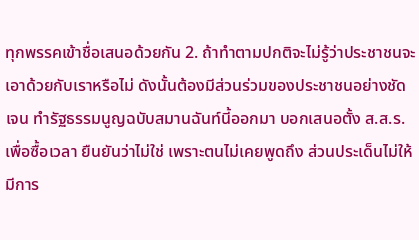ทุกพรรคเข้าชื่อเสนอด้วยกัน 2. ถ้าทำตามปกติจะไม่รู้ว่าประชาชนจะเอาด้วยกับเราหรือไม่ ดังนั้นต้องมีส่วนร่วมของประชาชนอย่างชัดเจน ทำรัฐธรรมนูญฉบับสมานฉันท์นี้ออกมา บอกเสนอตั้ง ส.ส.ร.เพื่อซื้อเวลา ยืนยันว่าไม่ใช่ เพราะตนไม่เคยพูดถึง ส่วนประเด็นไม่ให้มีการ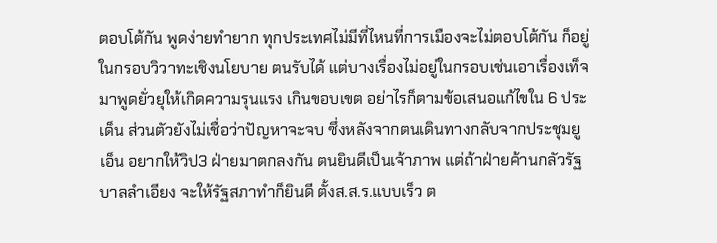ตอบโต้กัน พูดง่ายทำยาก ทุกประเทศไม่มีที่ไหนที่การเมืองจะไม่ตอบโต้กัน ก็อยู่ในกรอบวิวาทะเชิงนโยบาย ตนรับได้ แต่บางเรื่องไม่อยู่ในกรอบเช่นเอาเรื่องเท็จมาพูดยั่วยุให้เกิดความรุนแรง เกินขอบเขต อย่าไรก็ตามข้อเสนอแก้ไขใน 6 ประเด็น ส่วนตัวยังไม่เชื่อว่าปัญหาจะจบ ซึ่งหลังจากตนเดินทางกลับจากประชุมยูเอ็น อยากให้วิป3 ฝ่ายมาตกลงกัน ตนยินดีเป็นเจ้าภาพ แต่ถ้าฝ่ายค้านกลัวรัฐบาลลำเอียง จะให้รัฐสภาทำก็ยินดี ตั้งส.ส.ร.แบบเร็ว ต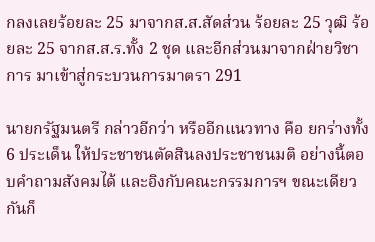กลงเลยร้อยละ 25 มาจากส.ส.สัดส่วน ร้อยละ 25 วุฒิ ร้อยละ 25 จากส.ส.ร.ทั้ง 2 ชุด และอีกส่วนมาจากฝ่ายวิชาการ มาเข้าสู่กระบวนการมาตรา 291

นายกรัฐมนตรี กล่าวอีกว่า หรืออีกแนวทาง คือ ยกร่างทั้ง 6 ประเด็น ให้ประชาชนตัดสินลงประชาชนมติ อย่างนี้ตอบคำถามสังคมได้ และอิงกับคณะกรรมการฯ ขณะเดียวกันก็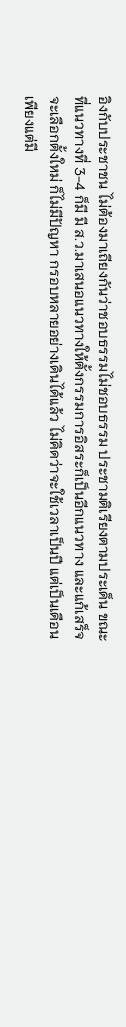อิงกับประชาชน ไม่ต้องมาเถียงกันว่าชอบธรรมไม่ชอบธรรม ประชามติเรียงตามประเด็น ขณะที่แนวทางที่ 3-4 ก็มี มี ส.ว.มาเสนอแนวทางให้ตั้งกรรมการอิสระก็เป็นอีกแนวทาง และแก้เสร็จจะเลือกตั้งใหม่ ก็ไม่มีปัญหา กรอบหลายอย่างเดินได้แล้ว ไม่คิดว่าจะใช้เวลาเป็นปี แต่เป็นเดือน เพียงแต่มี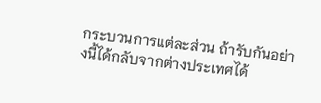กระบวนการแต่ละส่วน ถ้ารับกันอย่างนี้ได้กลับจากต่างประเทศได้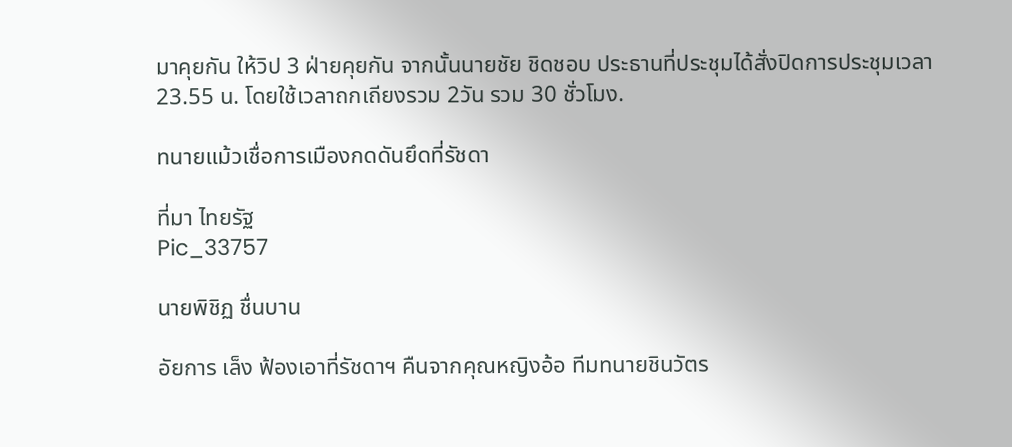มาคุยกัน ให้วิป 3 ฝ่ายคุยกัน จากนั้นนายชัย ชิดชอบ ประธานที่ประชุมได้สั่งปิดการประชุมเวลา 23.55 น. โดยใช้เวลาถกเถียงรวม 2วัน รวม 30 ชั่วโมง.

ทนายแม้วเชื่อการเมืองกดดันยึดที่รัชดา

ที่มา ไทยรัฐ
Pic_33757

นายพิชิฏ ชื่นบาน

อัยการ เล็ง ฟ้องเอาที่รัชดาฯ คืนจากคุณหญิงอ้อ ทีมทนายชินวัตร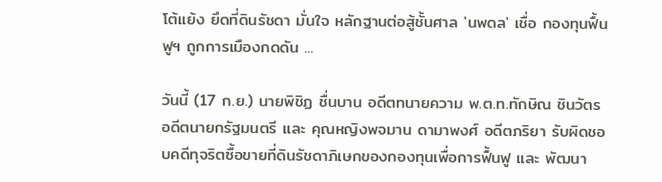โต้แย้ง ยึดที่ดินรัชดา มั่นใจ หลักฐานต่อสู้ชั้นศาล 'นพดล' เชื่อ กองทุนฟื้นฟูฯ ถูกการเมืองกดดัน ...

วันนี้ (17 ก.ย.) นายพิชิฏ ชื่นบาน อดีตทนายความ พ.ต.ท.ทักษิณ ชินวัตร อดีตนายกรัฐมนตรี และ คุณหญิงพจมาน ดามาพงศ์ อดีตภริยา รับผิดชอบคดีทุจริตซื้อขายที่ดินรัชดาภิเษกของกองทุนเพื่อการฟื้นฟู และ พัฒนา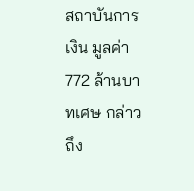สถาบันการเงิน มูลค่า 772 ล้านบาทเศษ กล่าวถึง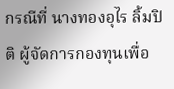กรณีที่ นางทองอุไร ลิ้มปิติ ผู้จัดการกองทุนเพื่อ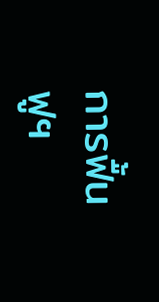การฟื้นฟูฯ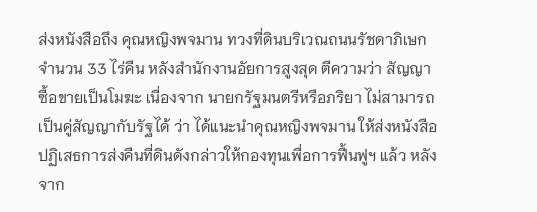ส่งหนังสือถึง คุณหญิงพจมาน ทวงที่ดินบริเวณถนนรัชดาภิเษกจำนวน 33 ไร่คืน หลังสำนักงานอัยการสูงสุด ตีความว่า สัญญาซื้อขายเป็นโมฆะ เนื่องจาก นายกรัฐมนตรีหรือภริยา ไม่สามารถ เป็นคู่สัญญากับรัฐได้ ว่า ได้แนะนำคุณหญิงพจมาน ให้ส่งหนังสือปฏิเสธการส่งคืนที่ดินดังกล่าวให้กองทุนเพื่อการฟื้นฟูฯ แล้ว หลังจาก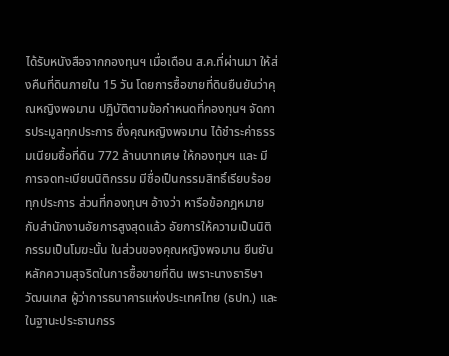ได้รับหนังสือจากกองทุนฯ เมื่อเดือน ส.ค.ที่ผ่านมา ให้ส่งคืนที่ดินภายใน 15 วัน โดยการซื้อขายที่ดินยืนยันว่าคุณหญิงพจมาน ปฏิบัติตามข้อกำหนดที่กองทุนฯ จัดการประมูลทุกประการ ซึ่งคุณหญิงพจมาน ได้ชำระค่าธรรมเนียมซื้อที่ดิน 772 ล้านบาทเศษ ให้กองทุนฯ และ มีการจดทะเบียนนิติกรรม มีชื่อเป็นกรรมสิทธิ์เรียบร้อยทุกประการ ส่วนที่กองทุนฯ อ้างว่า หารือข้อกฎหมายกับสำนักงานอัยการสูงสุดแล้ว อัยการให้ความเป็นนิติกรรมเป็นโมฆะนั้น ในส่วนของคุณหญิงพจมาน ยืนยันหลักความสุจริตในการซื้อขายที่ดิน เพราะนางธาริษา วัฒนเกส ผู้ว่าการธนาคารแห่งประเทศไทย (ธปท.) และ ในฐานะประธานกรร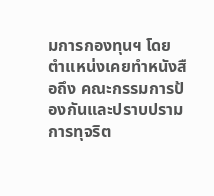มการกองทุนฯ โดยตำแหน่งเคยทำหนังสือถึง คณะกรรมการป้องกันและปราบปรามการทุจริต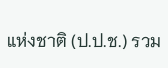แห่งชาติ (ป.ป.ช.) รวม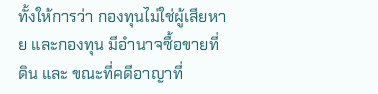ทั้งให้การว่า กองทุนไม่ใช่ผู้เสียหาย และกองทุน มีอำนาจซื้อขายที่ดิน และ ขณะที่คดีอาญาที่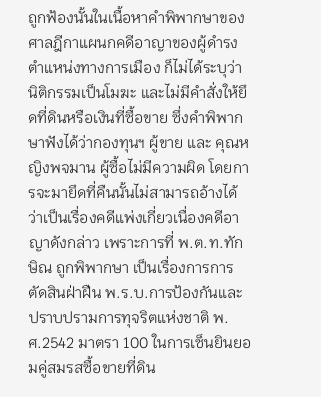ถูกฟ้องนั้นในเนื้อหาคำพิพากษาของศาลฎีกาแผนกคดีอาญาของผู้ดำรงตำแหน่งทางการเมือง ก็ไม่ได้ระบุว่า นิติกรรมเป็นโมฆะ และไม่มีคำสั่งให้ยึดที่ดินหรือเงินที่ซื้อขาย ซึ่งคำพิพากษาฟังได้ว่ากองทุนฯ ผู้ขาย และ คุณหญิงพจมาน ผู้ซื้อไม่มีความผิด โดยการจะมายึดที่คืนนั้นไม่สามารถอ้างได้ว่าเป็นเรื่องคดีแพ่งเกี่ยวเนื่องคดีอาญาดังกล่าว เพราะการที่ พ.ต.ท.ทักษิณ ถูกพิพากษา เป็นเรื่องการการตัดสินฝ่าฝืน พ.ร.บ.การป้องกันและปราบปรามการทุจริตแห่งชาติ พ.ศ.2542 มาตรา 100 ในการเซ็นยินยอมคู่สมรสซื้อขายที่ดิน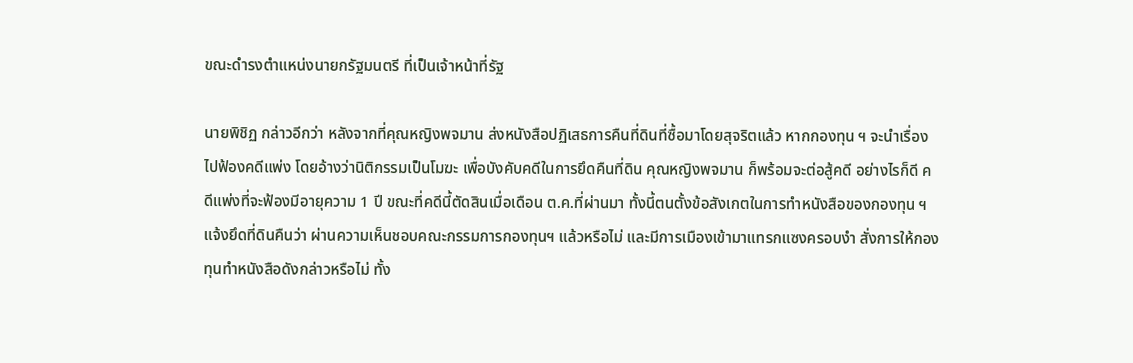ขณะดำรงตำแหน่งนายกรัฐมนตรี ที่เป็นเจ้าหน้าที่รัฐ

นายพิชิฏ กล่าวอีกว่า หลังจากที่คุณหญิงพจมาน ส่งหนังสือปฏิเสธการคืนที่ดินที่ซื้อมาโดยสุจริตแล้ว หากกองทุน ฯ จะนำเรื่องไปฟ้องคดีแพ่ง โดยอ้างว่านิติกรรมเป็นโมฆะ เพื่อบังคับคดีในการยึดคืนที่ดิน คุณหญิงพจมาน ก็พร้อมจะต่อสู้คดี อย่างไรก็ดี คดีแพ่งที่จะฟ้องมีอายุความ 1 ปี ขณะที่คดีนี้ตัดสินเมื่อเดือน ต.ค.ที่ผ่านมา ทั้งนี้ตนตั้งข้อสังเกตในการทำหนังสือของกองทุน ฯ แจ้งยึดที่ดินคืนว่า ผ่านความเห็นชอบคณะกรรมการกองทุนฯ แล้วหรือไม่ และมีการเมืองเข้ามาแทรกแซงครอบงำ สั่งการให้กองทุนทำหนังสือดังกล่าวหรือไม่ ทั้ง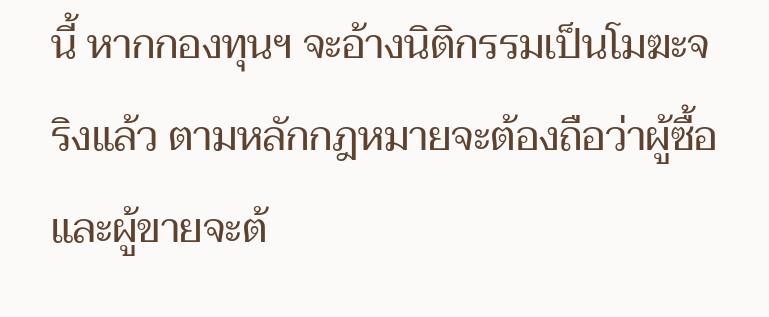นี้ หากกองทุนฯ จะอ้างนิติกรรมเป็นโมฆะจริงแล้ว ตามหลักกฎหมายจะต้องถือว่าผู้ซื้อและผู้ขายจะต้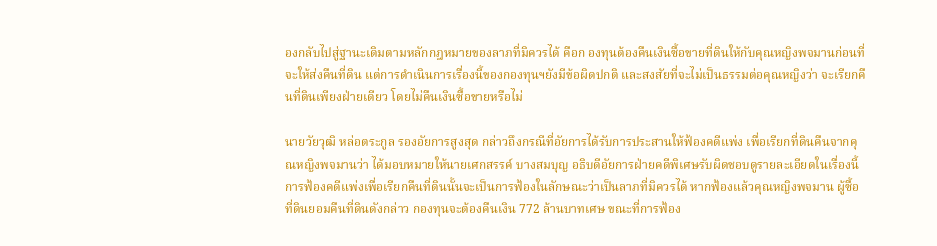องกลับไปสู่ฐานะเดิมตามหลักกฎหมายของลาภที่มิควรได้ คือก องทุนต้องคืนเงินซื้อขายที่ดินให้กับคุณหญิงพจมานก่อนที่จะให้ส่งคืนที่ดิน แต่การดำเนินการเรื่องนี้ของกองทุนฯยังมีข้อผิดปกติ และสงสัยที่จะไม่เป็นธรรมต่อคุณหญิงว่า จะเรียกคืนที่ดินเพียงฝ่ายเดียว โดยไม่คืนเงินซื้อขายหรือไม่

นายวัยวุฒิ หล่อตระกูล รองอัยการสูงสุด กล่าวถึงกรณีที่อัยการได้รับการประสานให้ฟ้องคดีแพ่ง เพื่อเรียกที่ดินคืนจากคุณหญิงพจมานว่า ได้มอบหมายให้นายเศกสรรค์ บางสมบุญ อธิบดีอัยการฝ่ายคดีพิเศษรับผิดชอบดูรายละเอียดในเรื่องนี้ การฟ้องคดีแพ่งเพื่อเรียกคืนที่ดินนั้นจะเป็นการฟ้องในลักษณะว่าเป็นลาภที่มิควรได้ หากฟ้องแล้วคุณหญิงพจมาน ผู้ซื้อที่ดินยอมคืนที่ดินดังกล่าว กองทุนจะต้องคืนเงิน 772 ล้านบาทเศษ ขณะที่การฟ้อง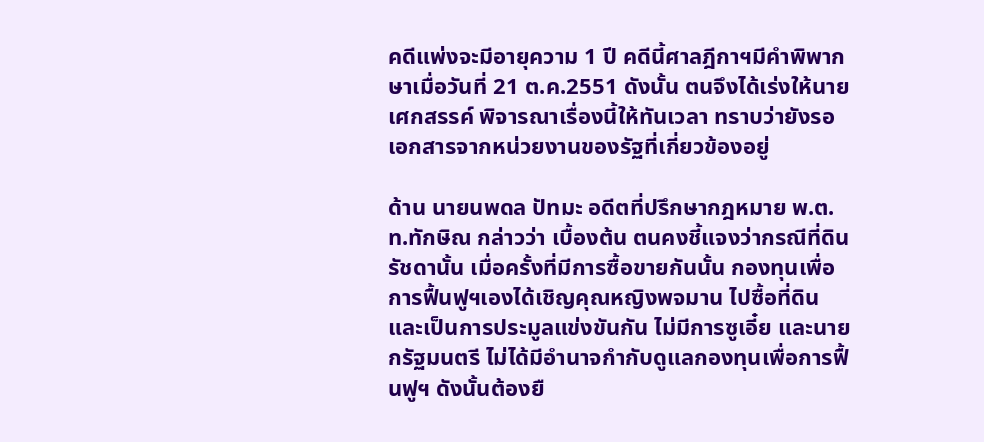คดีแพ่งจะมีอายุความ 1 ปี คดีนี้ศาลฎีกาฯมีคำพิพากษาเมื่อวันที่ 21 ต.ค.2551 ดังนั้น ตนจึงได้เร่งให้นายเศกสรรค์ พิจารณาเรื่องนี้ให้ทันเวลา ทราบว่ายังรอเอกสารจากหน่วยงานของรัฐที่เกี่ยวข้องอยู่

ด้าน นายนพดล ปัทมะ อดีตที่ปรึกษากฎหมาย พ.ต.ท.ทักษิณ กล่าวว่า เบื้องต้น ตนคงชี้แจงว่ากรณีที่ดินรัชดานั้น เมื่อครั้งที่มีการซื้อขายกันนั้น กองทุนเพื่อการฟื้นฟูฯเองได้เชิญคุณหญิงพจมาน ไปซื้อที่ดิน และเป็นการประมูลแข่งขันกัน ไม่มีการซูเอี๋ย และนายกรัฐมนตรี ไม่ได้มีอำนาจกำกับดูแลกองทุนเพื่อการฟื้นฟูฯ ดังนั้นต้องยื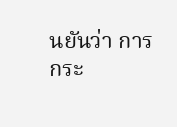นยันว่า การกระ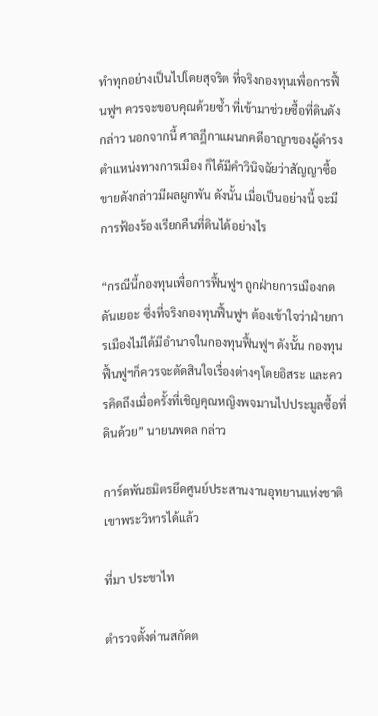ทำทุกอย่างเป็นไปโดยสุจริต ที่จริงกองทุนเพื่อการฟื้นฟูฯ ควรจะขอบคุณด้วยซ้ำ ที่เข้ามาช่วยซื้อที่ดินดังกล่าว นอกจากนี้ ศาลฎีกาแผนกคดีอาญาของผู้ดำรงตำแหน่งทางการเมือง ก็ได้มีคำวินิจฉัยว่าสัญญาซื้อขายดังกล่าวมีผลผูกพัน ดังนั้น เมื่อเป็นอย่างนี้ จะมีการฟ้องร้องเรียกคืนที่ดินได้อย่างไร

“กรณีนี้กองทุนเพื่อการฟื้นฟูฯ ถูกฝ่ายการเมืองกดดันเยอะ ซึ่งที่จริงกองทุนฟื้นฟูฯ ต้องเข้าใจว่าฝ่ายการเมืองไม่ได้มีอำนาจในกองทุนฟื้นฟูฯ ดังนั้น กองทุนฟื้นฟูฯก็ควรจะตัดสินใจเรื่องต่างๆโดยอิสระ และควรคิดถึงเมื่อครั้งที่เชิญคุณหญิงพจมานไปประมูลซื้อที่ดินด้วย” นายนพดล กล่าว

การ์ดพันธมิตรยึดศูนย์ประสานงานอุทยานแห่งชาติเขาพระวิหารได้แล้ว

ที่มา ประชาไท

ตำรวจตั้งด่านสกัดต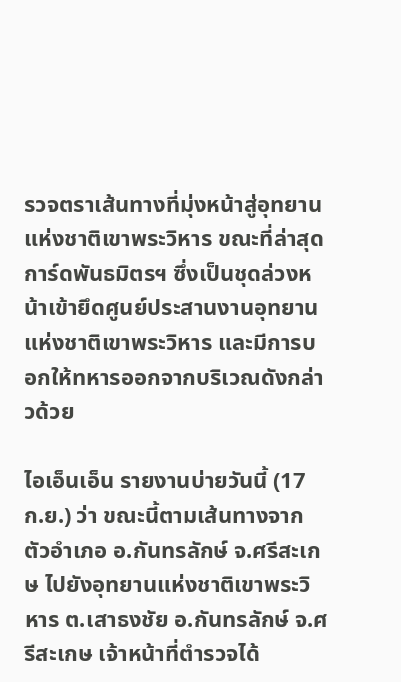รวจตราเส้นทางที่มุ่งหน้าสู่อุทยานแห่งชาติเขาพระวิหาร ขณะที่ล่าสุดการ์ดพันธมิตรฯ ซึ่งเป็นชุดล่วงหน้าเข้ายึดศูนย์ประสานงานอุทยานแห่งชาติเขาพระวิหาร และมีการบอกให้ทหารออกจากบริเวณดังกล่าวด้วย

ไอเอ็นเอ็น รายงานบ่ายวันนี้ (17 ก.ย.) ว่า ขณะนี้ตามเส้นทางจากตัวอำเภอ อ.กันทรลักษ์ จ.ศรีสะเกษ ไปยังอุทยานแห่งชาติเขาพระวิหาร ต.เสาธงชัย อ.กันทรลักษ์ จ.ศรีสะเกษ เจ้าหน้าที่ตำรวจได้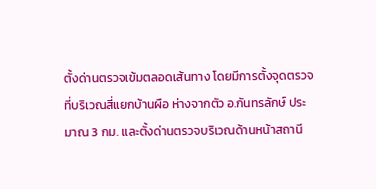ตั้งด่านตรวจเข้มตลอดเส้นทาง โดยมีการตั้งจุดตรวจที่บริเวณสี่แยกบ้านผือ ห่างจากตัว อ.กันทรลักษ์ ประมาณ 3 กม. และตั้งด่านตรวจบริเวณด้านหน้าสถานี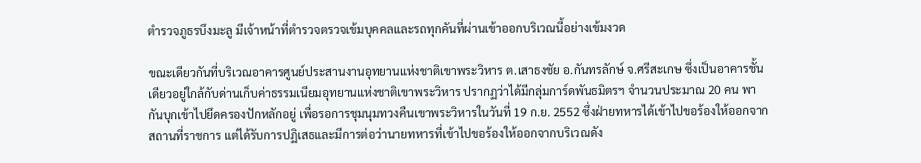ตำรวจภูธรบึงมะลู มีเจ้าหน้าที่ตำรวจตรวจเข้มบุคคลและรถทุกคันที่ผ่านเข้าออกบริเวณนี้อย่างเข้มงวด

ขณะเดียวกันที่บริเวณอาคารศูนย์ประสานงานอุทยานแห่งชาติเขาพระวิหาร ต.เสาธงชัย อ.กันทรลักษ์ จ.ศรีสะเกษ ซึ่งเป็นอาคารชั้นเดียวอยู่ใกล้กับด่านเก็บค่าธรรมเนียมอุทยานแห่งชาติเขาพระวิหาร ปรากฏว่าได้มีกลุ่มการ์ดพันธมิตรฯ จำนวนประมาณ 20 คน พากันบุกเข้าไปยึดครองปักหลักอยู่ เพื่อรอการชุมนุมทวงคืนเขาพระวิหารในวันที่ 19 ก.ย. 2552 ซึ่งฝ่ายทหารได้เข้าไปขอร้องให้ออกจากสถานที่ราชการ แต่ได้รับการปฏิเสธและมีการต่อว่านายทหารที่เข้าไปขอร้องให้ออกจากบริเวณดัง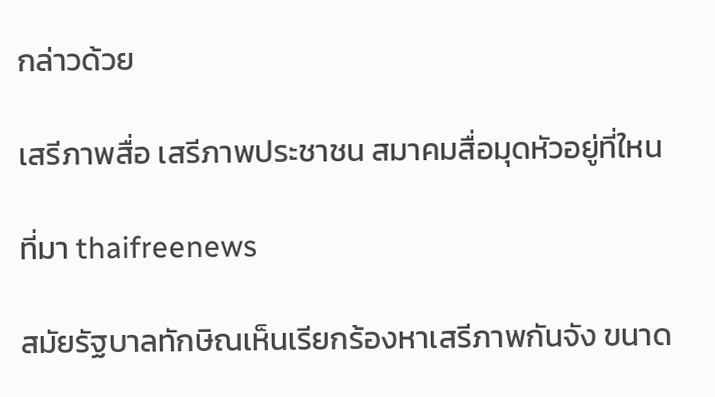กล่าวด้วย

เสรีภาพสื่อ เสรีภาพประชาชน สมาคมสื่อมุดหัวอยู่ที่ใหน

ที่มา thaifreenews

สมัยรัฐบาลทักษิณเห็นเรียกร้องหาเสรีภาพกันจัง ขนาด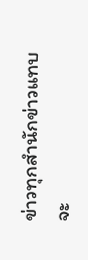ข่าวทุกสำนักข่าวแทบจะ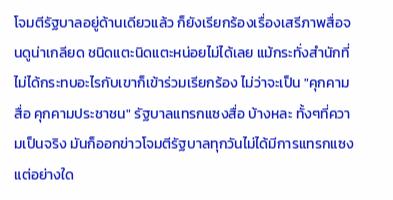โจมตีรัฐบาลอยู่ด้านเดียวแล้ว ก็ยังเรียกร้องเรื่องเสรีภาพสื่อจนดูน่าเกลียด ชนิดแตะนิดแตะหน่อยไม่ได้เลย แม้กระทั่งสำนักที่ไม่ได้กระทบอะไรกับเขาก็เข้าร่วมเรียกร้อง ไม่ว่าจะเป็น "คุกคามสื่อ คุกคามประชาชน" รัฐบาลแทรกแซงสื่อ บ้างหละ ทั้งๆที่ความเป็นจริง มันก็ออกข่าวโจมตีรัฐบาลทุกวันไม่ได้มีการแทรกแซงแต่อย่างใด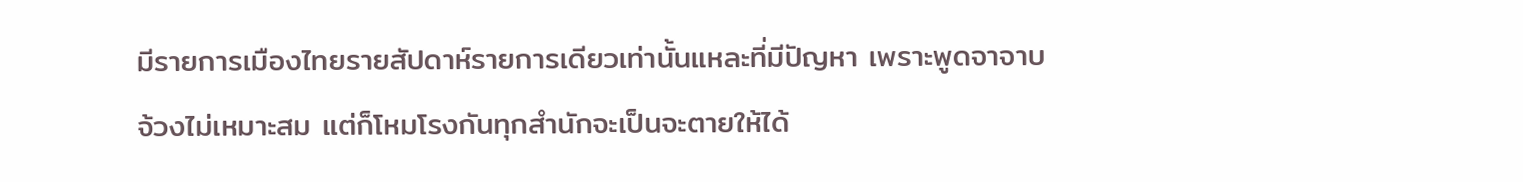มีรายการเมืองไทยรายสัปดาห์รายการเดียวเท่านั้นแหละที่มีปัญหา เพราะพูดจาจาบจ้วงไม่เหมาะสม แต่ก็โหมโรงกันทุกสำนักจะเป็นจะตายให้ได้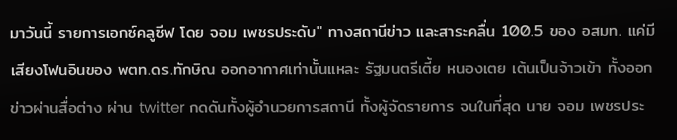มาวันนี้ รายการเอกซ์คลูซีฟ โดย จอม เพชรประดับ" ทางสถานีข่าว และสาระคลื่น 100.5 ของ อสมท. แค่มีเสียงโฟนอินของ พตท.ดร.ทักษิณ ออกอากาศเท่านั้นแหละ รัฐมนตรีเตี้ย หนองเตย เต้นเป็นจ้าวเข้า ทั้งออกข่าวผ่านสื่อต่าง ผ่าน twitter กดดันทั้งผู้อำนวยการสถานี ทั้งผู้จัดรายการ จนในที่สุด นาย จอม เพชรประ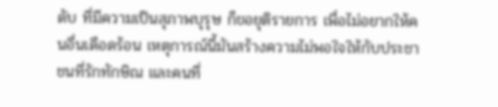ดับ ที่มีความเป็นสุภาพบุรุษ ก็ขอยุติรายการ เพื่อไม่อยากให้คนอื่นเดือดร้อน เหตุการณ์นี้มันสร้างความไม่พอใจให้กับประชาชนที่รักทักษิณ และคนที่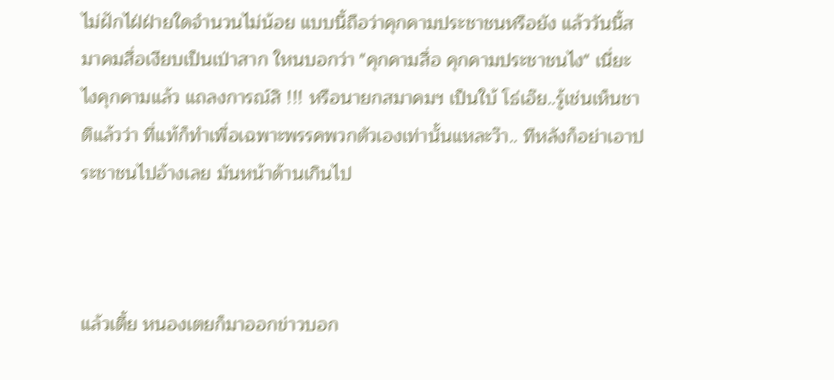ไม่ฝักไฝ่ฝ่ายใดจำนวนไม่น้อย แบบนี้ถือว่าคุกคามประชาชนหรือยัง แล้ววันนี้สมาคมสื่อเงียบเป็นเป่าสาก ใหนบอกว่า "คุกคามสื่อ คุกคามประชาชนไง" เนี่ยะไงคุกคามแล้ว แถลงการณ์สิ !!! หรือนายกสมาคมฯ เป็นใบ้ โธ่เอ๊ย..รู้เช่นเห็นชาติแล้วว่า ที่แท้ก็ทำเพื่อเฉพาะพรรคพวกตัวเองเท่านั้นแหละว๊า.. ทีหลังก็อย่าเอาประชาชนไปอ้างเลย มันหน้าด้านเกินไป



แล้วเตี้ย หนองเตยก็มาออกข่าวบอก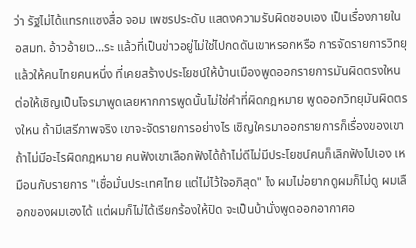ว่า รัฐไม่ได้แทรกแซงสื่อ จอม เพชรประดับ แสดงความรับผิดชอบเอง เป็นเรื่องภายใน อสมท. อ้าวอ้ายเว...ระ แล้วที่เป็นข่าวอยู่ไม่ใช่ไปกดดันเขาหรอกหรือ การจัดรายการวิทยุ แล้วให้คนไทยคนหนึ่ง ที่เคยสร้างประโยชน์ให้บ้านเมืองพูดออกรายการมันผิดตรงใหน ต่อให้เชิญเป็นโจรมาพูดเลยหากการพูดนั้นไม่ใช่คำที่ผิดกฎหมาย พูดออกวิทยุมันผิดตรงใหน ถ้ามีเสรีภาพจริง เขาจะจัดรายการอย่างไร เชิญใครมาออกรายการก็เรื่องของเขาถ้าไม่มีอะไรผิดกฎหมาย คนฟังเขาเลือกฟังได้ถ้าไม่ดีไม่มีประโยชน์คนก็เลิกฟังไปเอง เหมือนกับรายการ "เชื่อมั่นประเทศไทย แต่ไม่ไว้ใจอภิสุด" ไง ผมไม่อยากดูผมก็ไม่ดู ผมเลือกของผมเองได้ แต่ผมก็ไม่ได้เรียกร้องให้ปิด จะเป็นบ้านั่งพูดออกอากาศอ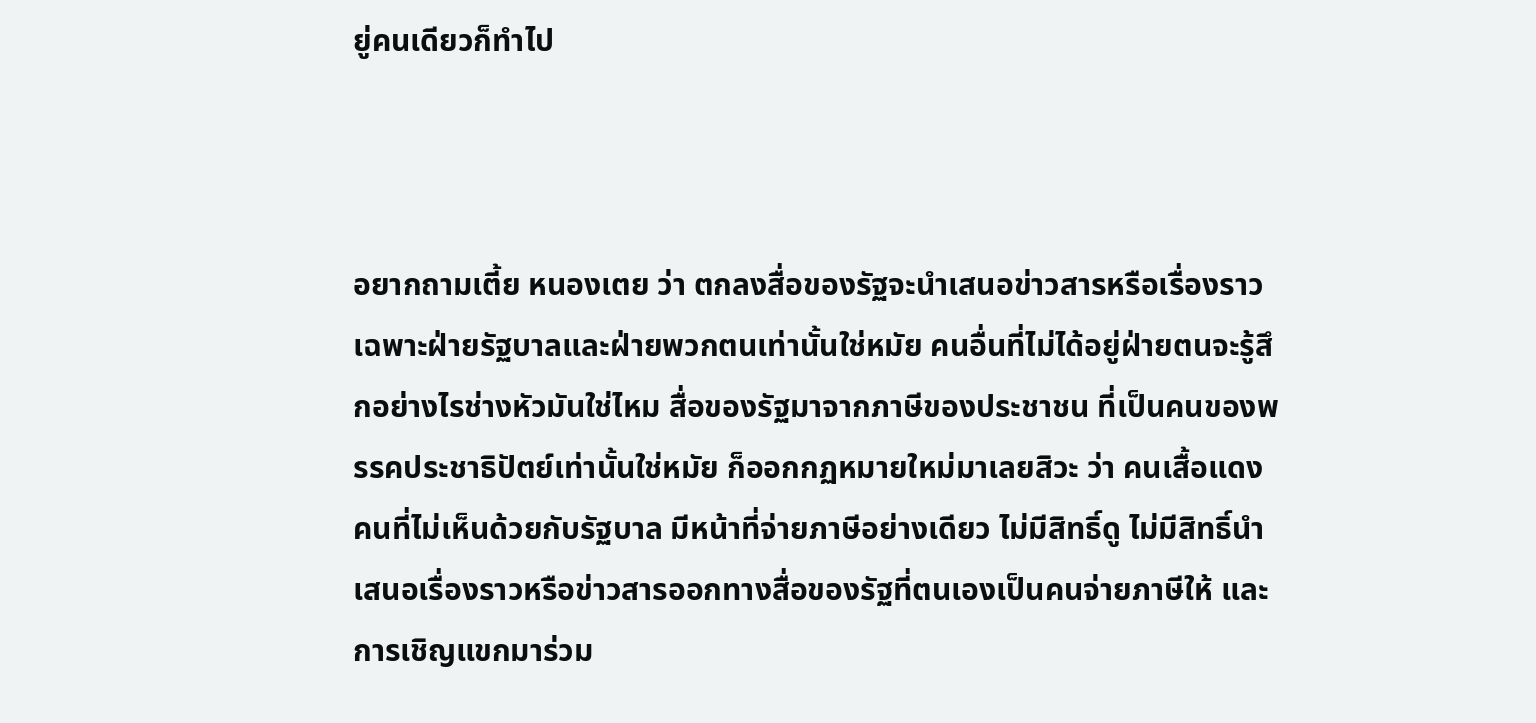ยู่คนเดียวก็ทำไป



อยากถามเตี้ย หนองเตย ว่า ตกลงสื่อของรัฐจะนำเสนอข่าวสารหรือเรื่องราวเฉพาะฝ่ายรัฐบาลและฝ่ายพวกตนเท่านั้นใช่หมัย คนอื่นที่ไม่ได้อยู่ฝ่ายตนจะรู้สึกอย่างไรช่างหัวมันใช่ไหม สื่อของรัฐมาจากภาษีของประชาชน ที่เป็นคนของพรรคประชาธิปัตย์เท่านั้นใช่หมัย ก็ออกกฏหมายใหม่มาเลยสิวะ ว่า คนเสื้อแดง คนที่ไม่เห็นด้วยกับรัฐบาล มีหน้าที่จ่ายภาษีอย่างเดียว ไม่มีสิทธิ์ดู ไม่มีสิทธิ์นำเสนอเรื่องราวหรือข่าวสารออกทางสื่อของรัฐที่ตนเองเป็นคนจ่ายภาษีให้ และการเชิญแขกมาร่วม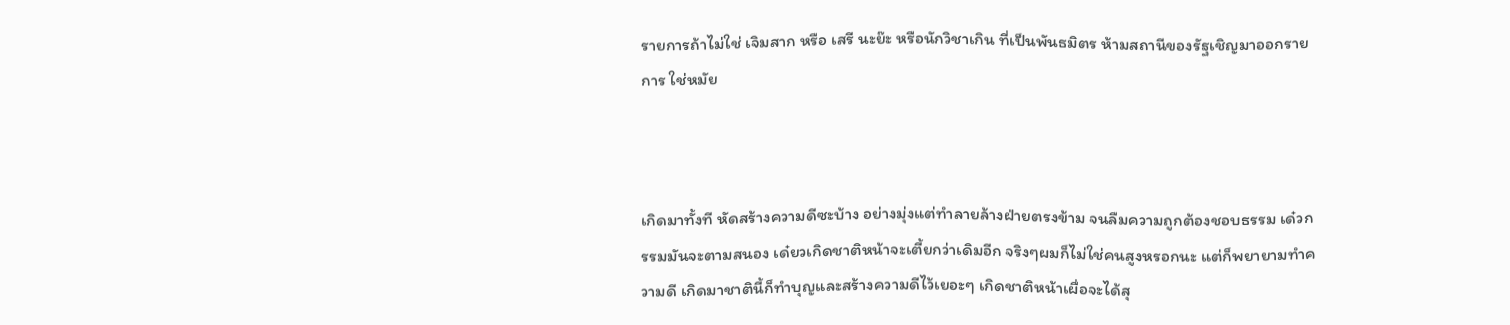รายการถ้าไม่ใช่ เจิมสาก หรือ เสรี นะย๊ะ หรือนักวิชาเกิน ที่เป็นพันธมิตร ห้ามสถานีของรัฐเชิญมาออกรายการ ใช่หมัย



เกิดมาทั้งที หัดสร้างความดีซะบ้าง อย่างมุ่งแต่ทำลายล้างฝ่ายตรงข้าม จนลืมความถูกต้องชอบธรรม เด๋วกรรมมันจะตามสนอง เด๋ยวเกิดชาติหน้าจะเตี้ยกว่าเดิมอีก จริงๆผมก็ไม่ใช่คนสูงหรอกนะ แต่ก็พยายามทำความดี เกิดมาชาตินี้ก็ทำบุญและสร้างความดีไว้เยอะๆ เกิดชาติหน้าเผื่อจะได้สุ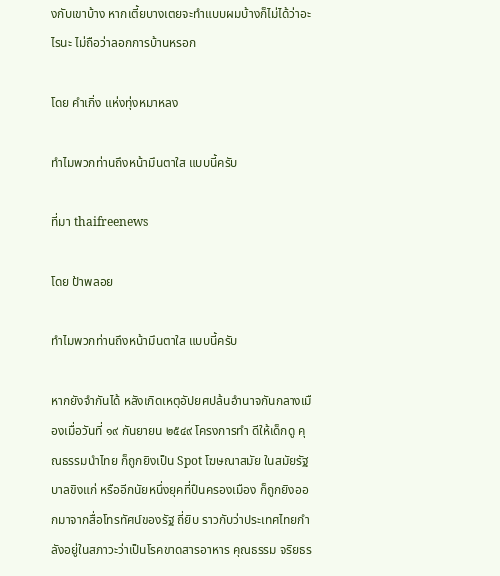งกับเขาบ้าง หากเตี้ยบางเตยจะทำแบบผมบ้างก็ไม่ได้ว่าอะไรนะ ไม่ถือว่าลอกการบ้านหรอก

โดย คำเกิ่ง แห่งทุ่งหมาหลง

ทำไมพวกท่านถึงหน้ามึนตาใส แบบนี้ครับ

ที่มา thaifreenews

โดย ป้าพลอย

ทำไมพวกท่านถึงหน้ามึนตาใส แบบนี้ครับ

หากยังจำกันได้ หลังเกิดเหตุอัปยศปล้นอำนาจกันกลางเมืองเมื่อวันที่ ๑๙ กันยายน ๒๕๔๙ โครงการทำ ดีให้เด็กดู คุณธรรมนำไทย ก็ถูกยิงเป็น Spot โฆษณาสมัย ในสมัยรัฐบาลขิงแก่ หรืออีกนัยหนึ่งยุคที่ปืนครองเมือง ก็ถูกยิงออกมาจากสื่อโทรทัศน์ของรัฐ ถี่ยิบ ราวกับว่าประเทศไทยกำลังอยู่ในสภาวะว่าเป็นโรคขาดสารอาหาร คุณธรรม จริยธร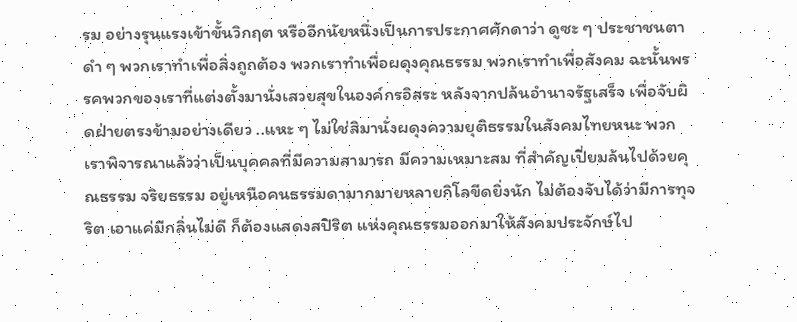รม อย่างรุนแรงเข้าขั้นวิกฤต หรืออีกนัยหนึ่งเป็นการประกาศศักดาว่า ดูซะ ๆ ประชาชนตาดำ ๆ พวกเราทำเพื่อสิ่งถูกต้อง พวกเราทำเพื่อผดุงคุณธรรม พวกเราทำเพื่อสังคม ฉะนั้นพรรคพวกของเราที่แต่งตั้งมานั่งเสวยสุขในองค์กรอิสระ หลังจากปล้นอำนาจรัฐเสร็จ เพื่อจับผิดฝ่ายตรงข้ามอย่างเดียว ..แหะ ๆ ไม่ใช่สิมานั่งผดุงความยุติธรรมในสังคมไทยหนะ พวกเราพิจารณาแล้วว่าเป็นบุคคลที่มีความสามารถ มีความเหมาะสม ที่สำคัญเปี่ยมล้นไปด้วยคุณธรรม จริยธรรม อยู่เหนือคนธรรมดามากมายหลายกิโลขีดยิ่งนัก ไม่ต้องจับได้ว่ามีการทุจริต เอาแค่มีกลิ่นไม่ดี ก็ต้องแสดงสปิริต แห่งคุณธรรมออกมาให้สังคมประจักษ์ไป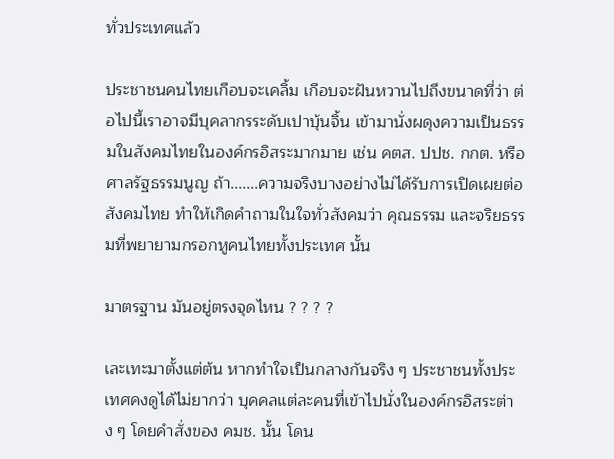ทั่วประเทศแล้ว

ประชาชนคนไทยเกือบจะเคลิ้ม เกือบจะฝันหวานไปถึงขนาดที่ว่า ต่อไปนี้เราอาจมีบุคลากรระดับเปาบุ้นจิ้น เข้ามานั่งผดุงความเป็นธรรมในสังคมไทยในองค์กรอิสระมากมาย เช่น คตส. ปปช. กกต. หรือศาลรัฐธรรมนูญ ถ้า.......ความจริงบางอย่างไม่ได้รับการเปิดเผยต่อสังคมไทย ทำให้เกิดคำถามในใจทั่วสังคมว่า คุณธรรม และจริยธรรมที่พยายามกรอกหูคนไทยทั้งประเทศ นั้น

มาตรฐาน มันอยู่ตรงจุดไหน ? ? ? ?

เละเทะมาตั้งแต่ต้น หากทำใจเป็นกลางกันจริง ๆ ประชาชนทั้งประเทศคงดูได้ไม่ยากว่า บุคคลแต่ละคนที่เข้าไปนั่งในองค์กรอิสระต่าง ๆ โดยคำสั่งของ คมช. นั้น โดน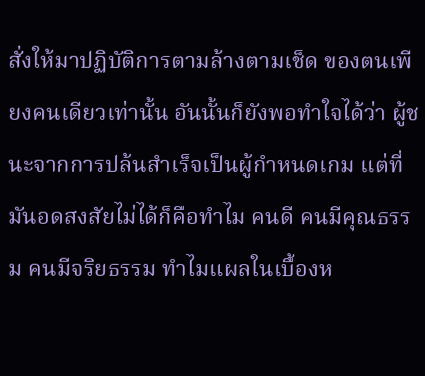สั่งให้มาปฏิบัติการตามล้างตามเช็ด ของตนเพียงคนเดียวเท่านั้น อันนั้นก็ยังพอทำใจได้ว่า ผู้ชนะจากการปล้นสำเร็จเป็นผู้กำหนดเกม แต่ที่มันอดสงสัยไม่ได้ก็คือทำไม คนดี คนมีคุณธรรม คนมีจริยธรรม ทำไมแผลในเบื้องห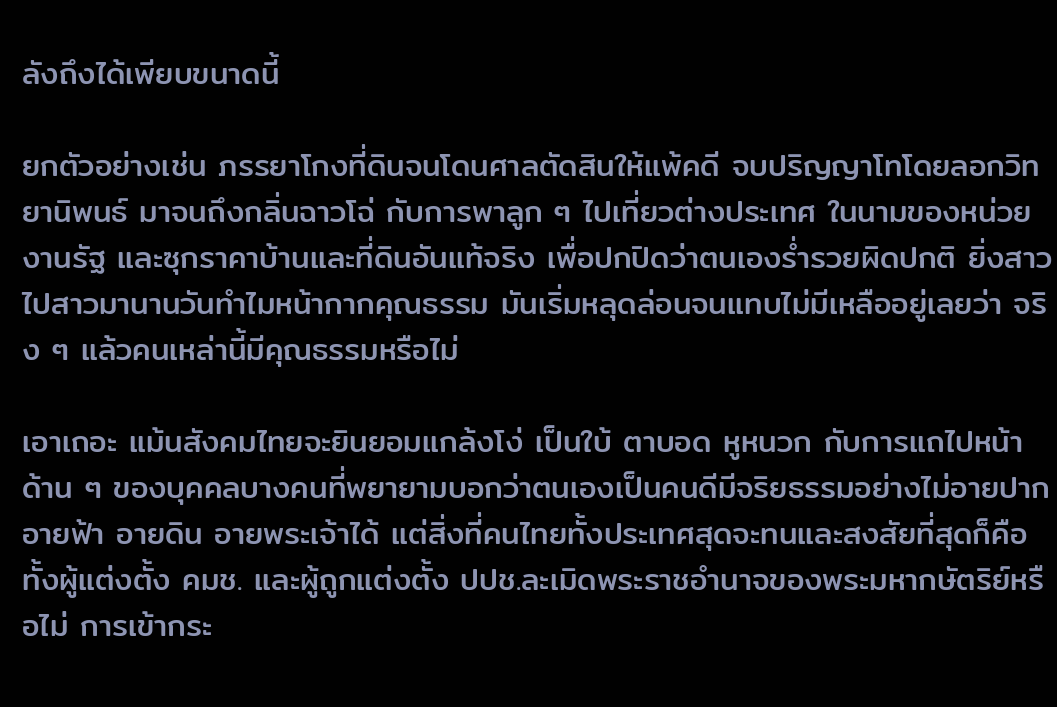ลังถึงได้เพียบขนาดนี้

ยกตัวอย่างเช่น ภรรยาโกงที่ดินจนโดนศาลตัดสินให้แพ้คดี จบปริญญาโทโดยลอกวิทยานิพนธ์ มาจนถึงกลิ่นฉาวโฉ่ กับการพาลูก ๆ ไปเที่ยวต่างประเทศ ในนามของหน่วยงานรัฐ และซุกราคาบ้านและที่ดินอันแท้จริง เพื่อปกปิดว่าตนเองร่ำรวยผิดปกติ ยิ่งสาวไปสาวมานานวันทำไมหน้ากากคุณธรรม มันเริ่มหลุดล่อนจนแทบไม่มีเหลืออยู่เลยว่า จริง ๆ แล้วคนเหล่านี้มีคุณธรรมหรือไม่

เอาเถอะ แม้นสังคมไทยจะยินยอมแกล้งโง่ เป็นใบ้ ตาบอด หูหนวก กับการแถไปหน้าด้าน ๆ ของบุคคลบางคนที่พยายามบอกว่าตนเองเป็นคนดีมีจริยธรรมอย่างไม่อายปาก อายฟ้า อายดิน อายพระเจ้าได้ แต่สิ่งที่คนไทยทั้งประเทศสุดจะทนและสงสัยที่สุดก็คือ ทั้งผู้แต่งตั้ง คมช. และผู้ถูกแต่งตั้ง ปปช.ละเมิดพระราชอำนาจของพระมหากษัตริย์หรือไม่ การเข้ากระ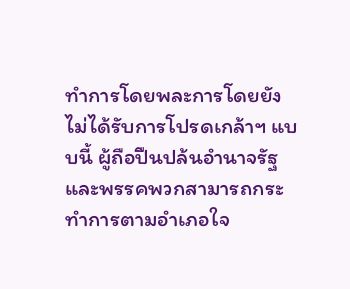ทำการโดยพละการโดยยังไม่ได้รับการโปรดเกล้าฯ แบบนี้ ผู้ถือปืนปล้นอำนาจรัฐ และพรรคพวกสามารถกระทำการตามอำเภอใจ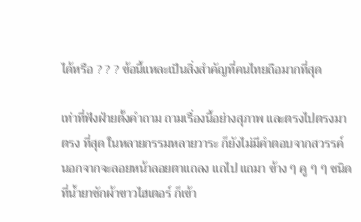ได้หรือ ? ? ? ข้อนี้แหละเป็นสิ่งสำคัญที่คนไทยถือมากที่สุด

เท่าที่ฟังฝ่ายตั้งคำถาม ถามเรื่องนี้อย่างสุภาพ และตรงไปตรงมาตรง ที่สุด ในหลายกรรมหลายวาระ ก็ยังไม่มีคำตอบจากสวรรค์ นอกจากจะลอยหน้าลอยตาแถลง แถไป แถมา ข้าง ๆ คู ๆ ๆ ชนิดที่น้ำยาซักผ้าขาวไฮเตอร์ ก็เข้า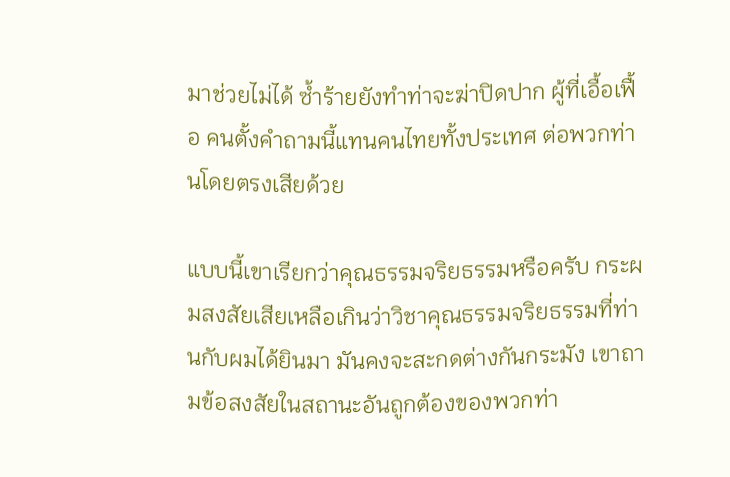มาช่วยไม่ได้ ซ้ำร้ายยังทำท่าจะฆ่าปิดปาก ผู้ที่เอื้อเฟื้อ คนตั้งคำถามนี้แทนคนไทยทั้งประเทศ ต่อพวกท่านโดยตรงเสียด้วย

แบบนี้เขาเรียกว่าคุณธรรมจริยธรรมหรือครับ กระผมสงสัยเสียเหลือเกินว่าวิชาคุณธรรมจริยธรรมที่ท่านกับผมได้ยินมา มันคงจะสะกดต่างกันกระมัง เขาถามข้อสงสัยในสถานะอันถูกต้องของพวกท่า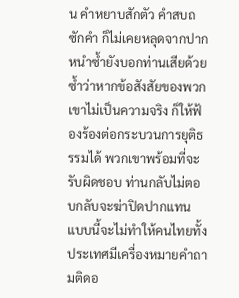น คำหยาบสักตัว คำสบถซักคำ ก็ไม่เคยหลุดจากปาก หนำซ้ำยังบอกท่านเสียด้วยซ้ำว่าหากข้อสังสัยของพวกเขาไม่เป็นความจริง ก็ให้ฟ้องร้องต่อกระบวนการยุติธรรมได้ พวกเขาพร้อมที่จะรับผิดชอบ ท่านกลับไม่ตอบกลับจะฆ่าปิดปากแทน แบบนี้จะไม่ทำให้คนไทยทั้งประเทศมีเครื่องหมายคำถามติดอ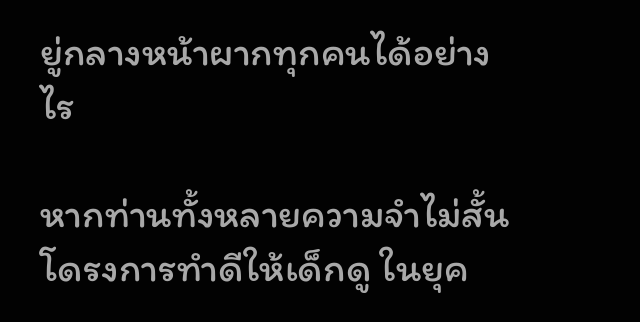ยู่กลางหน้าผากทุกคนได้อย่างไร

หากท่านทั้งหลายความจำไม่สั้น โดรงการทำดีให้เด็กดู ในยุค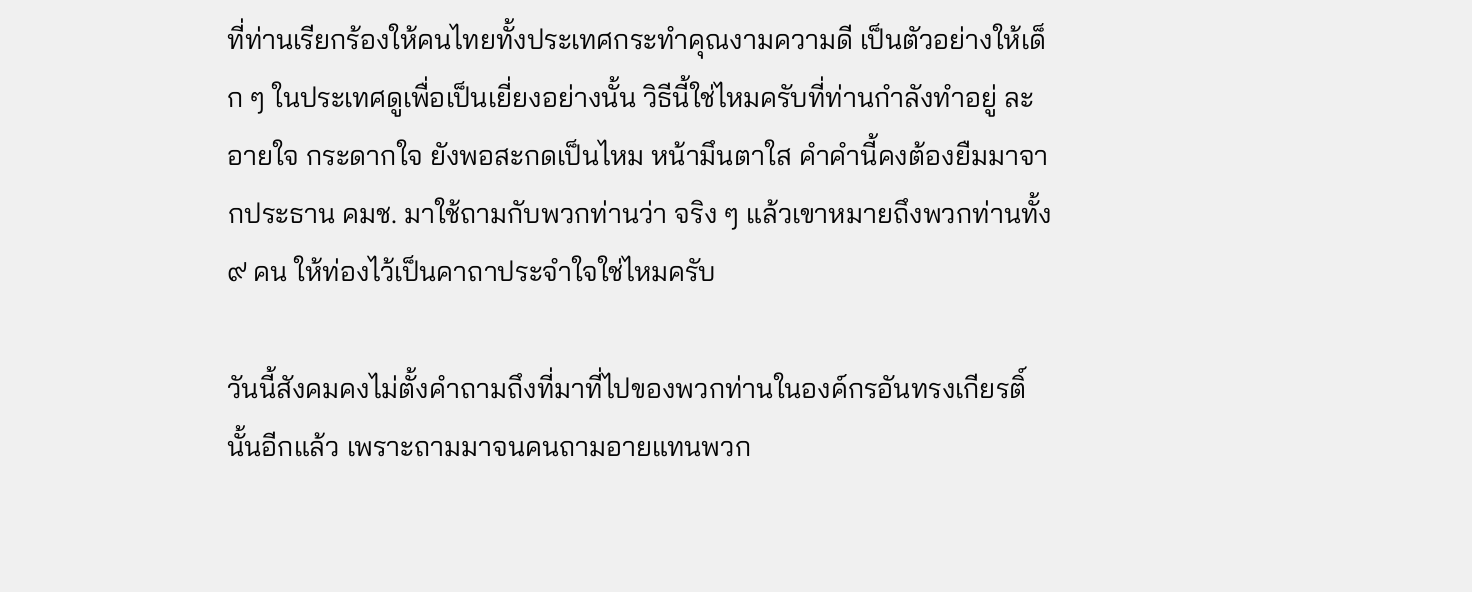ที่ท่านเรียกร้องให้คนไทยทั้งประเทศกระทำคุณงามความดี เป็นตัวอย่างให้เด็ก ๆ ในประเทศดูเพื่อเป็นเยี่ยงอย่างนั้น วิธีนี้ใช่ไหมครับที่ท่านกำลังทำอยู่ ละอายใจ กระดากใจ ยังพอสะกดเป็นไหม หน้ามึนตาใส คำคำนี้คงต้องยืมมาจากประธาน คมช. มาใช้ถามกับพวกท่านว่า จริง ๆ แล้วเขาหมายถึงพวกท่านทั้ง ๙ คน ให้ท่องไว้เป็นคาถาประจำใจใช่ไหมครับ

วันนี้สังคมคงไม่ตั้งคำถามถึงที่มาที่ไปของพวกท่านในองค์กรอันทรงเกียรติ์นั้นอีกแล้ว เพราะถามมาจนคนถามอายแทนพวก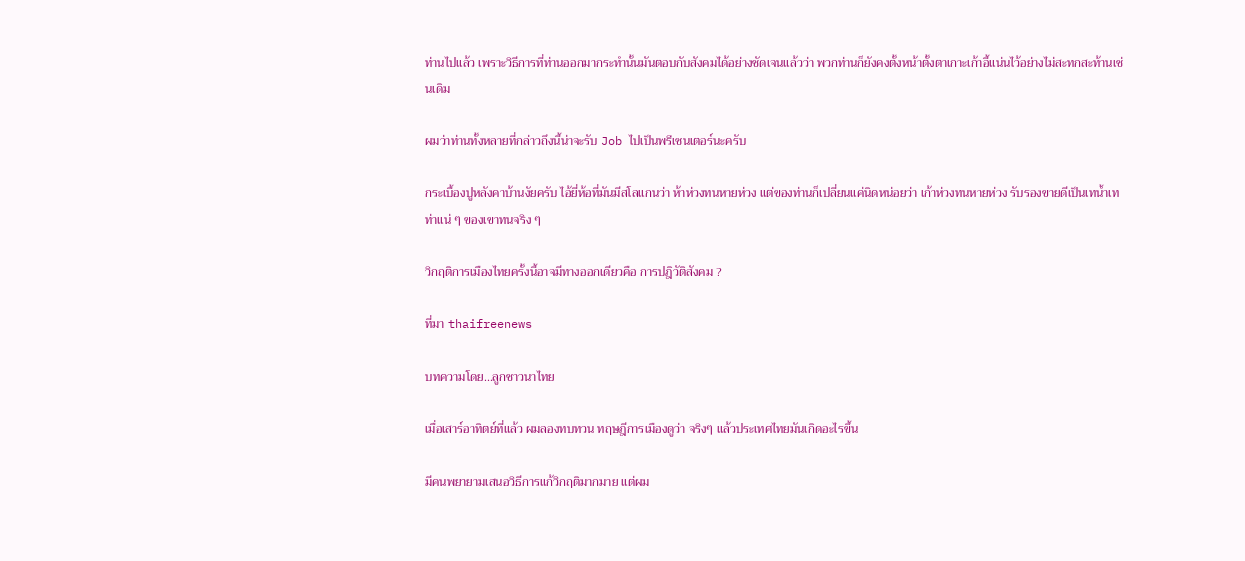ท่านไปแล้ว เพราะวิธีการที่ท่านออกมากระทำนั้นมันตอบกับสังคมได้อย่างชัดเจนแล้วว่า พวกท่านก็ยังคงตั้งหน้าตั้งตาเกาะเก้าอี้แน่นไว้อย่างไม่สะทกสะท้านเช่นเดิม

ผมว่าท่านทั้งหลายที่กล่าวถึงนี้น่าจะรับ Job ไปเป็นพรีเซนเตอร์นะครับ

กระเบื้องปูหลังคาบ้านงัยครับ ไอ้ยี่ห้อที่มันมีสโลแกนว่า ห้าห่วงทนหายห่วง แต่ของท่านก็เปลี่ยนแค่นิดหน่อยว่า เก้าห่วงทนหายห่วง รับรองขายดีเป็นเทน้ำเทท่าแน่ ๆ ของเขาทนจริง ๆ

วิกฤติการเมืองไทยครั้งนี้อาจมีทางออกเดียวคือ การปฎิวัติสังคม ?

ที่มา thaifreenews

บทความโดย...ลูกชาวนาไทย

เมื่อเสาร์อาทิตย์ที่แล้ว ผมลองทบทวน ทฤษฎีการเมืองดูว่า จริงๆ แล้วประเทศไทยมันเกิดอะไรขึ้น

มีคนพยายามเสนอวิธีการแก้วิกฤติมากมาย แต่ผม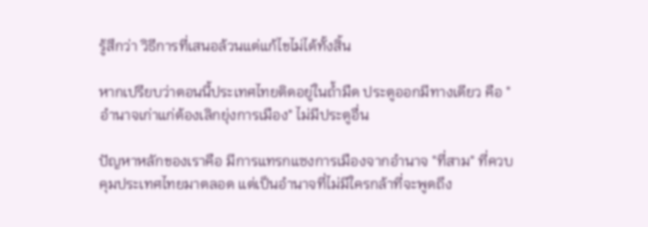รู้สึกว่า วิธีการที่เสนอล้วนแต่แก้ไขไม่ได้ทั้งสิ้น

หากเปรียบว่าตอนนี้ประเทศไทยติดอยู่ในถ้ำมืด ประตูออกมีทางเดียว คือ "อำนาจเก่าแก่ต้องเลิกยุ่งการเมือง" ไม่มีประตูอื่น

ปัญหาหลักของเราคือ มีการแทรกแซงการเมืองจากอำนาจ "ที่สาม" ที่ควบคุมประเทศไทยมาตลอด แต่เป็นอำนาจที่ไม่มีใครกล้าที่จะพูดถึง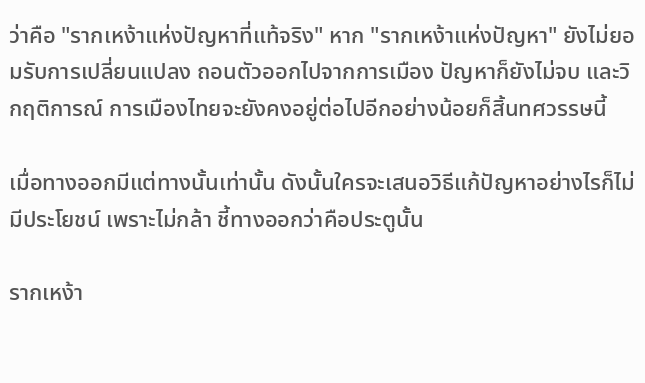ว่าคือ "รากเหง้าแห่งปัญหาที่แท้จริง" หาก "รากเหง้าแห่งปัญหา" ยังไม่ยอมรับการเปลี่ยนแปลง ถอนตัวออกไปจากการเมือง ปัญหาก็ยังไม่จบ และวิกฤติการณ์ การเมืองไทยจะยังคงอยู่ต่อไปอีกอย่างน้อยก็สิ้นทศวรรษนี้

เมื่อทางออกมีแต่ทางนั้นเท่านั้น ดังนั้นใครจะเสนอวิธีแก้ปัญหาอย่างไรก็ไม่มีประโยชน์ เพราะไม่กล้า ชี้ทางออกว่าคือประตูนั้น

รากเหง้า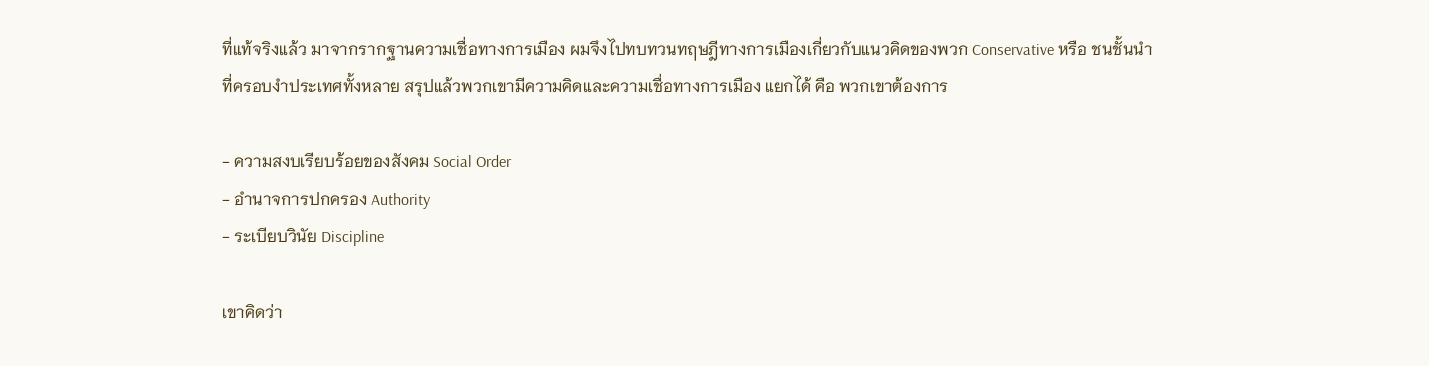ที่แท้จริงแล้ว มาจากรากฐานความเชื่อทางการเมือง ผมจึงไปทบทวนทฤษฎีทางการเมืองเกี่ยวกับแนวคิดของพวก Conservative หรือ ชนชั้นนำที่ครอบงำประเทศทั้งหลาย สรุปแล้วพวกเขามีความคิดและความเชื่อทางการเมือง แยกได้ คือ พวกเขาต้องการ

- ความสงบเรียบร้อยของสังคม Social Order
- อำนาจการปกครอง Authority
- ระเบียบวินัย Discipline

เขาคิดว่า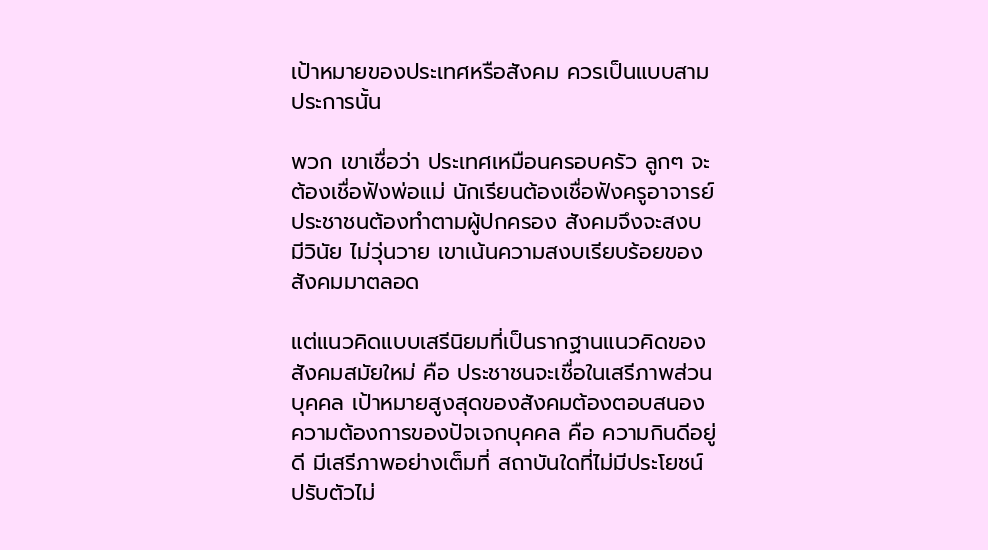เป้าหมายของประเทศหรือสังคม ควรเป็นแบบสามประการนั้น

พวก เขาเชื่อว่า ประเทศเหมือนครอบครัว ลูกๆ จะต้องเชื่อฟังพ่อแม่ นักเรียนต้องเชื่อฟังครูอาจารย์ ประชาชนต้องทำตามผู้ปกครอง สังคมจึงจะสงบ มีวินัย ไม่วุ่นวาย เขาเน้นความสงบเรียบร้อยของสังคมมาตลอด

แต่แนวคิดแบบเสรีนิยมที่เป็นรากฐานแนวคิดของสังคมสมัยใหม่ คือ ประชาชนจะเชื่อในเสรีภาพส่วนบุคคล เป้าหมายสูงสุดของสังคมต้องตอบสนองความต้องการของปัจเจกบุคคล คือ ความกินดีอยู่ดี มีเสรีภาพอย่างเต็มที่ สถาบันใดที่ไม่มีประโยชน์ ปรับตัวไม่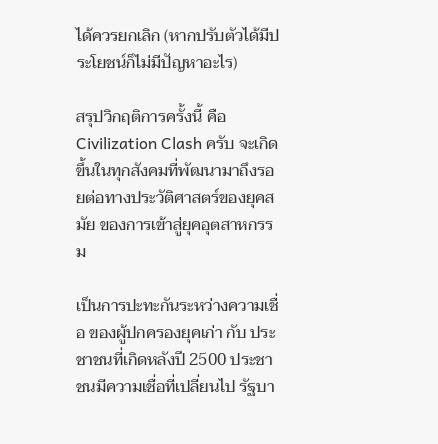ได้ควรยกเลิก (หากปรับตัวได้มีประโยชน์ก็ไม่มีปัญหาอะไร)

สรุปวิกฤติการครั้งนี้ คือ Civilization Clash ครับ จะเกิดขึ้นในทุกสังคมที่พัฒนามาถึงรอยต่อทางประวัติศาสตร์ของยุคสมัย ของการเข้าสู่ยุคอุตสาหกรรม

เป็นการปะทะกันระหว่างความเชื่อ ของผู้ปกครองยุคเก่า กับ ประชาชนที่เกิดหลังปี 2500 ประชาชนมีความเชื่อที่เปลี่ยนไป รัฐบา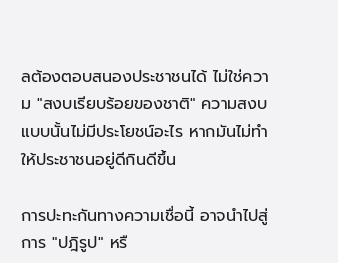ลต้องตอบสนองประชาชนได้ ไม่ใช่ความ "สงบเรียบร้อยของชาติ" ความสงบแบบนั้นไม่มีประโยชน์อะไร หากมันไม่ทำให้ประชาชนอยู่ดีกินดีขึ้น

การปะทะกันทางความเชื่อนี้ อาจนำไปสู่การ "ปฎิรูป" หรื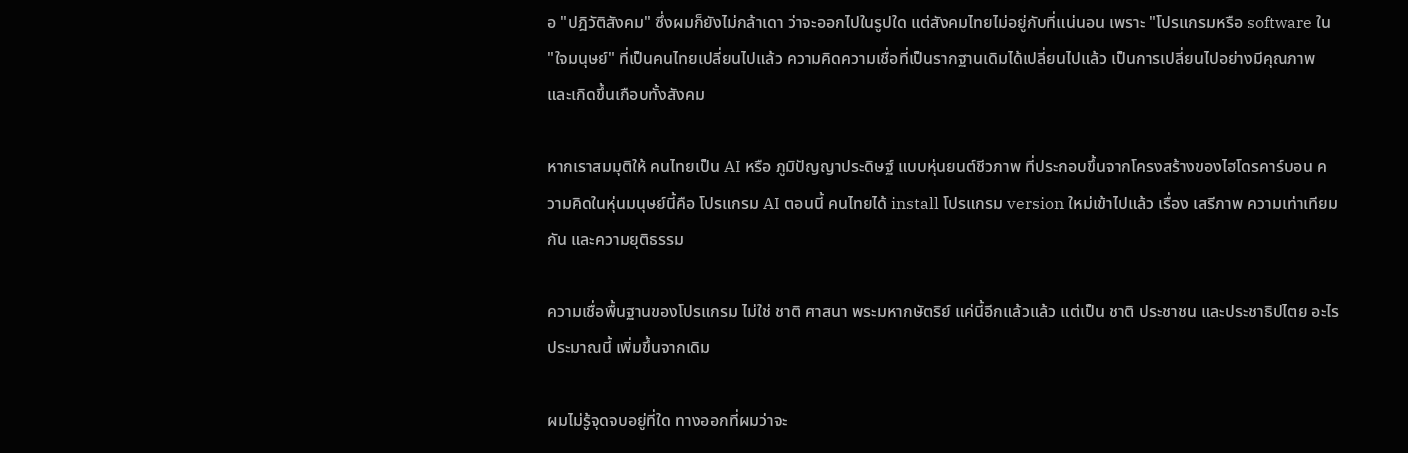อ "ปฎิวัติสังคม" ซึ่งผมก็ยังไม่กล้าเดา ว่าจะออกไปในรูปใด แต่สังคมไทยไม่อยู่กับที่แน่นอน เพราะ "โปรแกรมหรือ software ใน "ใจมนุษย์" ที่เป็นคนไทยเปลี่ยนไปแล้ว ความคิดความเชื่อที่เป็นรากฐานเดิมได้เปลี่ยนไปแล้ว เป็นการเปลี่ยนไปอย่างมีคุณภาพ และเกิดขึ้นเกือบทั้งสังคม

หากเราสมมุติให้ คนไทยเป็น AI หรือ ภูมิปัญญาประดิษฐ์ แบบหุ่นยนต์ชีวภาพ ที่ประกอบขึ้นจากโครงสร้างของไฮโดรคาร์บอน ความคิดในหุ่นมนุษย์นี้คือ โปรแกรม AI ตอนนี้ คนไทยได้ install โปรแกรม version ใหม่เข้าไปแล้ว เรื่อง เสรีภาพ ความเท่าเทียมกัน และความยุติธรรม

ความเชื่อพื้นฐานของโปรแกรม ไม่ใช่ ชาติ ศาสนา พระมหากษัตริย์ แค่นี้อีกแล้วแล้ว แต่เป็น ชาติ ประชาชน และประชาธิปไตย อะไรประมาณนี้ เพิ่มขึ้นจากเดิม

ผมไม่รู้จุดจบอยู่ที่ใด ทางออกที่ผมว่าจะ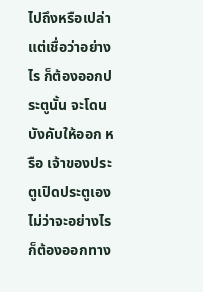ไปถึงหรือเปล่า แต่เชื่อว่าอย่างไร ก็ต้องออกประตูนั้น จะโดนบังคับให้ออก หรือ เจ้าของประตูเปิดประตูเอง ไม่ว่าจะอย่างไร ก็ต้องออกทาง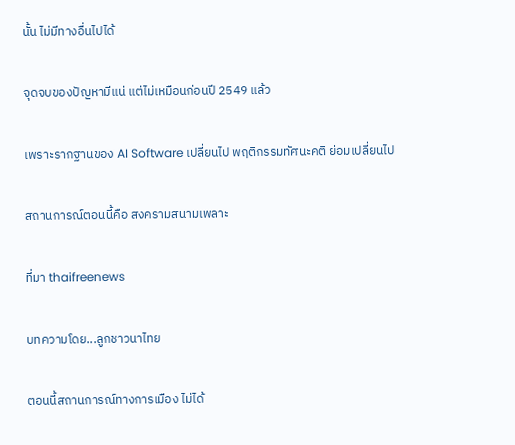นั้น ไม่มีทางอื่นไปได้

จุดจบของปัญหามีแน่ แต่ไม่เหมือนก่อนปี 2549 แล้ว

เพราะรากฐานของ AI Software เปลี่ยนไป พฤติกรรมทัศนะคติ ย่อมเปลี่ยนไป

สถานการณ์ตอนนี้คือ สงครามสนามเพลาะ

ที่มา thaifreenews

บทความโดย...ลูกชาวนาไทย

ตอนนี้สถานการณ์ทางการเมือง ไม่ได้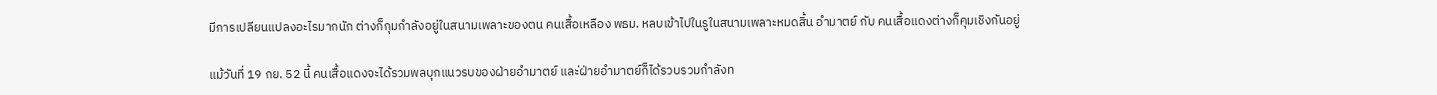มีการเปลียนแปลงอะไรมากนัก ต่างก็กุมกำลังอยู่ในสนามเพลาะของตน คนเสื้อเหลือง พธม. หลบเข้าไปในรูในสนามเพลาะหมดสิ้น อำมาตย์ กับ คนเสื้อแดงต่างก็คุมเชิงกันอยู่

แม้วันที่ 19 กย. 52 นี้ คนเสื้อแดงจะได้รวมพลบุกแนวรบของฝ่ายอำมาตย์ และ่ฝ่ายอำมาตย์ก็ได้รวบรวมกำลังท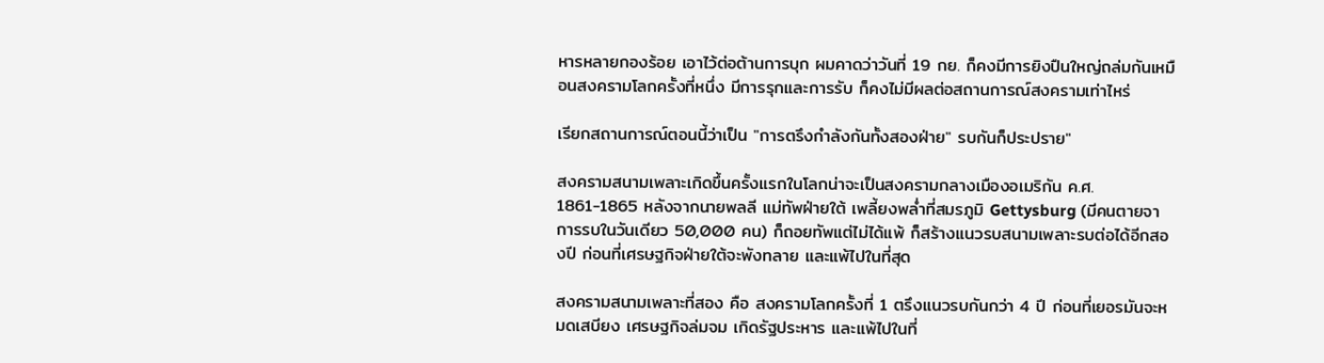หารหลายกองร้อย เอาไว้ต่อต้านการบุก ผมคาดว่าวันที่ 19 กย. ก็คงมีการยิงปืนใหญ่ถล่มกันเหมือนสงครามโลกครั้งที่หนึ่ง มีการรุกและการรับ ก็คงไม่มีผลต่อสถานการณ์สงครามเท่าไหร่

เรียกสถานการณ์ตอนนี้ว่าเป็น "การตรึงกำลังกันทั้งสองฝ่าย" รบกันก็ประปราย"

สงครามสนามเพลาะเกิดขึ้นครั้งแรกในโลกน่าจะเป็นสงครามกลางเมืองอเมริกัน ค.ศ. 1861-1865 หลังจากนายพลลี แม่ทัพฝ่ายใต้ เพลี้ยงพล่ำที่สมรภูมิ Gettysburg (มีคนตายจาการรบในวันเดียว 50,000 คน) ก็ถอยทัพแต่ไม่ได้แพ้ ก็สร้างแนวรบสนามเพลาะรบต่อได้อีกสองปี ก่อนที่เศรษฐกิจฝ่ายใต้จะพังทลาย และแพ้ไปในที่สุด

สงครามสนามเพลาะที่สอง คือ สงครามโลกครั้งที่ 1 ตรึงแนวรบกันกว่า 4 ปี ก่อนที่เยอรมันจะหมดเสบียง เศรษฐกิจล่มจม เกิดรัฐประหาร และแพ้ไปในที่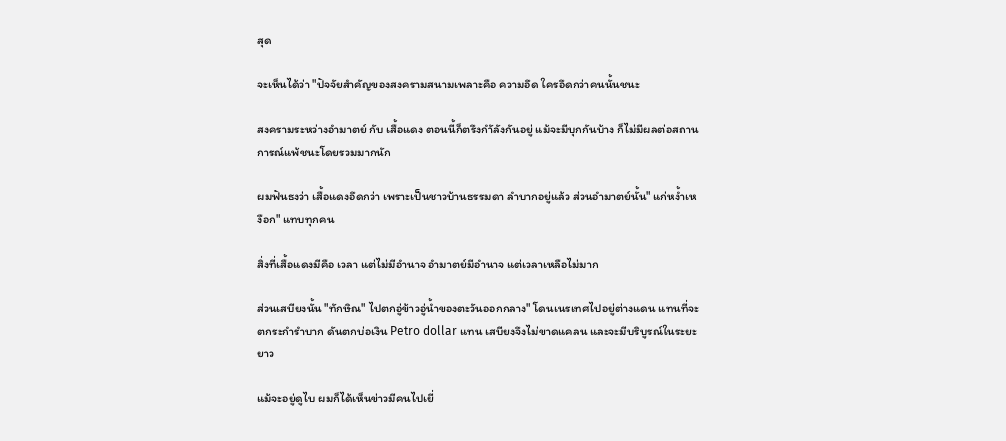สุด

จะเห็นได้ว่า "ปัจจัยสำคัญของสงครามสนามเพลาะคือ ความอึด ใครอึดกว่าคนนั้นชนะ

สงครามระหว่างอำมาตย์ กับ เสื้อแดง ตอนนี้ก็ตรึงกำัลังกันอยู่ แม้จะมีบุกกันบ้าง ก็ไม่มีผลต่อสถานการณ์แพ้ชนะโดยรวมมากนัก

ผมฟันธงว่า เสื้อแดงอึดกว่า เพราะเป็นชาวบ้านธรรมดา ลำบากอยู่แล้ว ส่วนอำมาตย์นั้น" แก่หง้ำเหงือก" แทบทุกคน

สิ่งที่เสื้อแดงมีคือ เวลา แต่ไม่มีอำนาจ อำมาตย์มีอำนาจ แต่เวลาเหลือไม่มาก

ส่วนเสบียงนั้น "ทักษิณ" ไปตกอู่ข้าวอู่น้ำของตะวันออกกลาง" โดนเนรเทศไปอยู่ต่างแดน แทนที่จะตกระกำรำบาก ดันตกบ่อเงิน Petro dollar แทน เสบียงจึงไม่ขาดแคลน และจะมีบริบูรณ์ในระยะยาว

แม้จะอยู่ดูไบ ผมก็ได้เห็นข่าวมีคนไปเยี่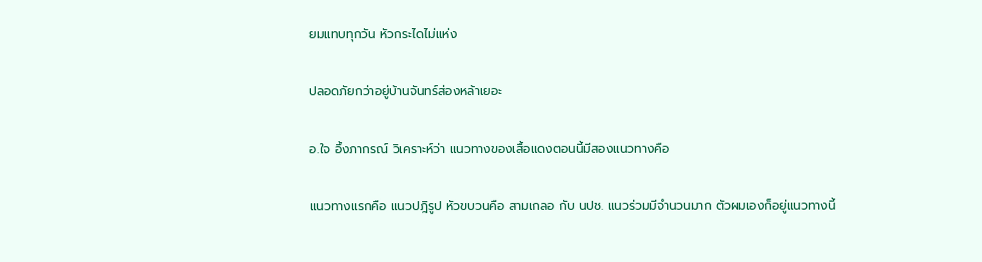ยมแทบทุกวัน หัวกระไดไม่แห่ง

ปลอดภัยกว่าอยู่บ้านจันทร์ส่องหล้าเยอะ

อ.ใจ อึ้งภากรณ์ วิเคราะห์ว่า แนวทางของเสื้อแดงตอนนี้มีสองแนวทางคือ

แนวทางแรกคือ แนวปฎิรูป หัวขบวนคือ สามเกลอ กับ นปช. แนวร่วมมีจำนวนมาก ตัวผมเองก็อยู่แนวทางนี้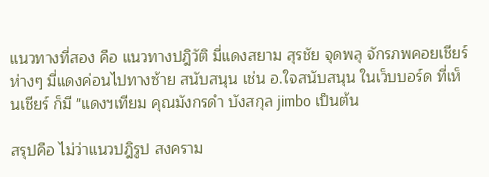แนวทางที่สอง คือ แนวทางปฎิวัติ มี่แดงสยาม สุรชัย จุดพลุ จักรภพคอยเชียร์ห่างๆ มี่แดงค่อนไปทางซ้าย สนับสนุน เช่น อ.ใจสนับสนุน ในเว็บบอร์ด ที่เห็นเชียร์ ก็มี "แดงฯเทียม คุณมังกรดำ บังสกุล jimbo เป็นต้น

สรุปคือ ไม่ว่าแนวปฎิรูป สงคราม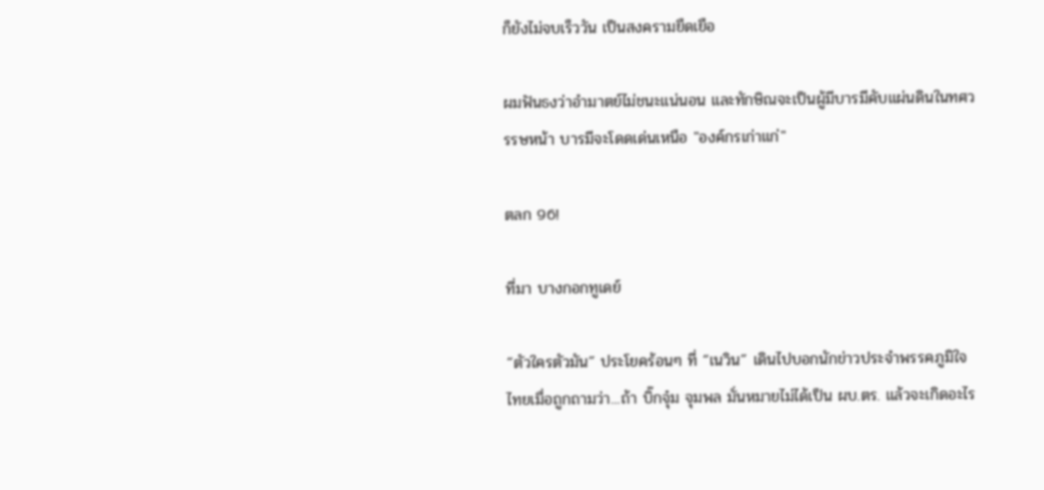ก็ยังไม่จบเร็ววัน เป็นสงครามยืดเยือ

ผมฟันธงว่าอำมาตย์ไม่ชนะแน่นอน และทักษิณจะเป็นผู้มีบารมีคับแผ่นดินในทศวรรษหน้า บารมีจะโดดเด่นเหนือ "องค์กรเก่าแก่"

ตลก 96!

ที่มา บางกอกทูเดย์

“ตัวใครตัวมัน” ประโยคร้อนๆ ที่ “เนวิน” เดินไปบอกนักข่าวประจำพรรคภูมิใจไทยเมื่อถูกถามว่า...ถ้า บิ๊กจุ๋ม จุมพล มั่นหมายไม่ได้เป็น ผบ.ตร. แล้วจะเกิดอะไร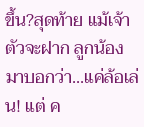ขึ้น?สุดท้าย แม้เจ้าตัวจะฝาก ลูกน้อง มาบอกว่า...แค่ล้อเล่น! แต่ ค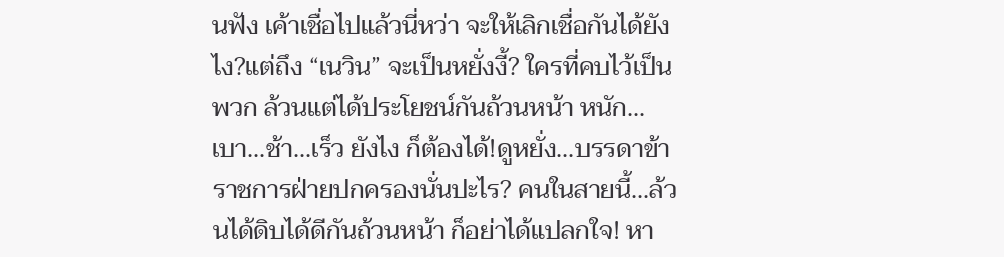นฟัง เค้าเชื่อไปแล้วนี่หว่า จะให้เลิกเชื่อกันได้ยังไง?แต่ถึง “เนวิน” จะเป็นหยั่งงี้? ใครที่คบไว้เป็นพวก ล้วนแต่ได้ประโยชน์กันถ้วนหน้า หนัก...เบา...ช้า...เร็ว ยังไง ก็ต้องได้!ดูหยั่ง...บรรดาข้าราชการฝ่ายปกครองนั่นปะไร? คนในสายนี้...ล้วนได้ดิบได้ดีกันถ้วนหน้า ก็อย่าได้แปลกใจ! หา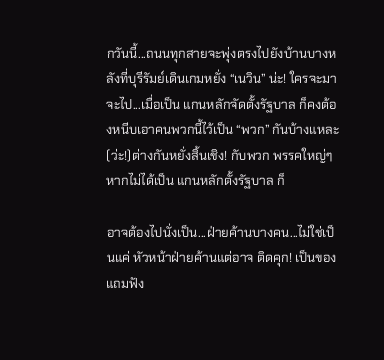กวันนี้...ถนนทุกสายจะพุ่งตรงไปยังบ้านบางหลังที่บุรีรัมย์เดินเกมหยั่ง “เนวิน” น่ะ! ใครจะมาจะไป...เมื่อเป็น แกนหลักจัดตั้งรัฐบาล ก็คงต้องหนีบเอาคนพวกนี้ไว้เป็น “พวก” กันบ้างแหละ (ว่ะ!)ต่างกันหยั่งสิ้นเชิง! กับพวก พรรคใหญ่ๆ หากไม่ได้เป็น แกนหลักตั้งรัฐบาล ก็

อาจต้องไปนั่งเป็น...ฝ่ายค้านบางคน...ไม่ใช่เป็นแค่ หัวหน้าฝ่ายค้านแต่อาจ ติดคุก! เป็นของแถมฟัง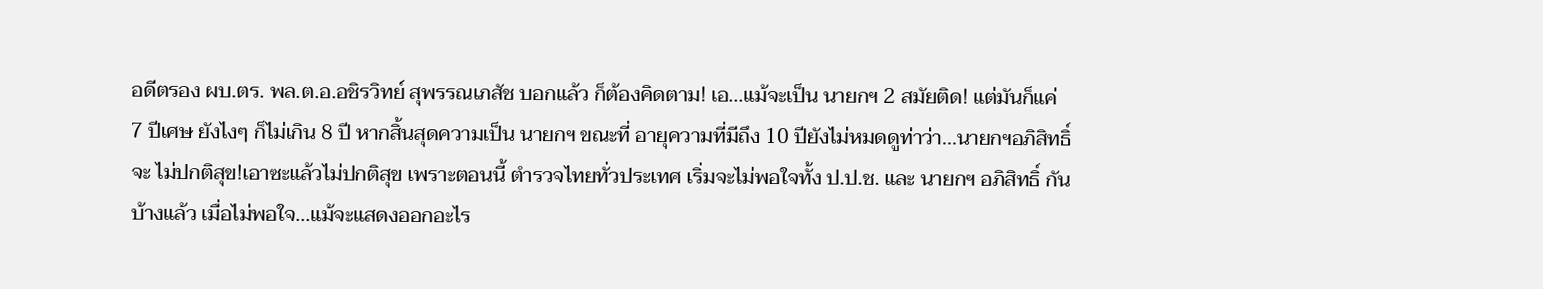อดีตรอง ผบ.ตร. พล.ต.อ.อชิรวิทย์ สุพรรณเภสัช บอกแล้ว ก็ต้องคิดตาม! เอ...แม้จะเป็น นายกฯ 2 สมัยติด! แต่มันก็แค่ 7 ปีเศษ ยังไงๆ ก็ไม่เกิน 8 ปี หากสิ้นสุดความเป็น นายกฯ ขณะที่ อายุความที่มีถึง 10 ปียังไม่หมดดูท่าว่า...นายกฯอภิสิทธิ์ จะ ไม่ปกติสุข!เอาซะแล้วไม่ปกติสุข เพราะตอนนี้ ตำรวจไทยทั่วประเทศ เริ่มจะไม่พอใจทั้ง ป.ป.ช. และ นายกฯ อภิสิทธิ์ กันบ้างแล้ว เมื่อไม่พอใจ...แม้จะแสดงออกอะไร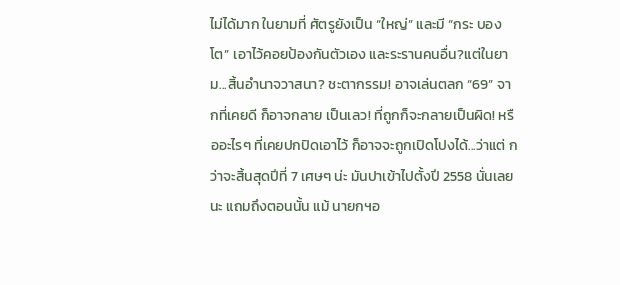ไม่ได้มาก ในยามที่ ศัตรูยังเป็น “ใหญ่” และมี “กระ บองโต” เอาไว้คอยป้องกันตัวเอง และระรานคนอื่น?แต่ในยาม...สิ้นอำนาจวาสนา? ชะตากรรม! อาจเล่นตลก “69” จากที่เคยดี ก็อาจกลาย เป็นเลว! ที่ถูกก็จะกลายเป็นผิด! หรืออะไรๆ ที่เคยปกปิดเอาไว้ ก็อาจจะถูกเปิดโปงได้...ว่าแต่ กว่าจะสิ้นสุดปีที่ 7 เศษๆ น่ะ มันปาเข้าไปตั้งปี 2558 นั่นเลยนะ แถมถึงตอนนั้น แม้ นายกฯอ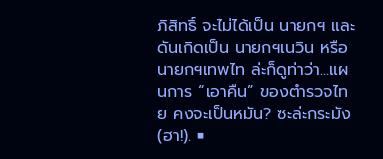ภิสิทธิ์ จะไม่ได้เป็น นายกฯ และดันเกิดเป็น นายกฯเนวิน หรือ นายกฯเทพไท ล่ะก็ดูท่าว่า...แผนการ “เอาคืน” ของตำรวจไทย คงจะเป็นหมัน? ซะล่ะกระมัง (ฮา!). ■